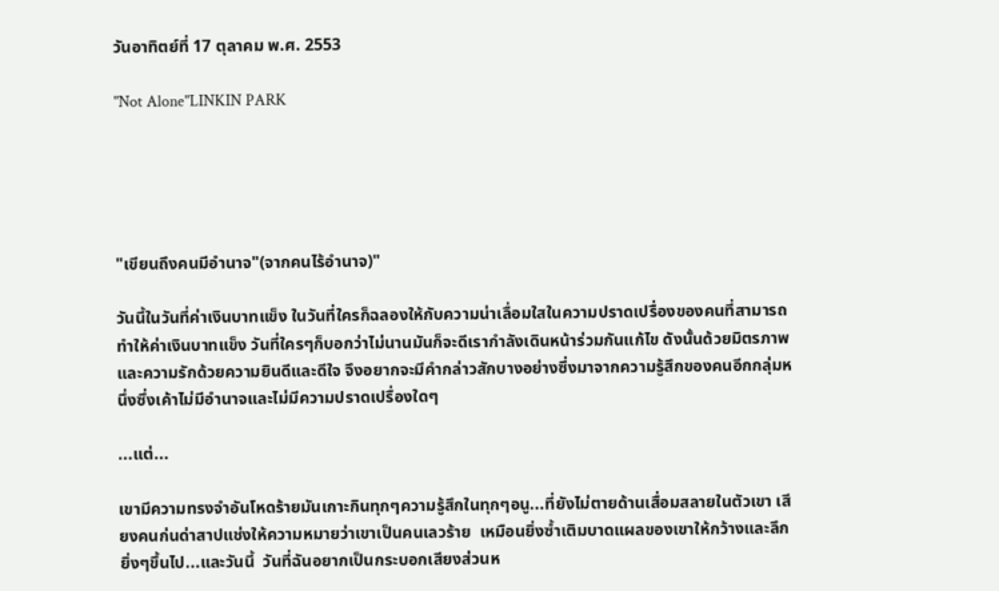วันอาทิตย์ที่ 17 ตุลาคม พ.ศ. 2553

"Not Alone"LINKIN PARK





"เขียนถึงคนมีอำนาจ"(จากคนไร้อำนาจ)"

วันนี้ในวันที่ค่าเงินบาทแข็ง ในวันที่ใครก็ฉลองให้กับความน่าเลื่อมใสในความปราดเปรื่องของคนที่สามารถทำให้ค่าเงินบาทแข็ง วันที่ใครๆก็บอกว่าไม่นานมันก็จะดีเรากำลังเดินหน้าร่วมกันแก้ไข ดังนั้นด้วยมิตรภาพและความรักด้วยความยินดีและดีใจ จึงอยากจะมีคำกล่าวสักบางอย่างซึ่งมาจากความรู้สึกของคนอีกกลุ่มหนึ่งซึ่งเค้าไม่มีอำนาจและไม่มีความปราดเปรื่องใดๆ

...แต่...

เขามีความทรงจำอันโหดร้ายมันเกาะกินทุกๆความรู้สึกในทุกๆอนู...ที่ยังไม่ตายด้านเสื่อมสลายในตัวเขา เสียงคนก่นด่าสาปแช่งให้ความหมายว่าเขาเป็นคนเลวร้าย  เหมือนยิ่งซ้ำเติมบาดแผลของเขาให้กว้างและลึกยิ่งๆขึ้นไป...และวันนี้  วันที่ฉันอยากเป็นกระบอกเสียงส่วนห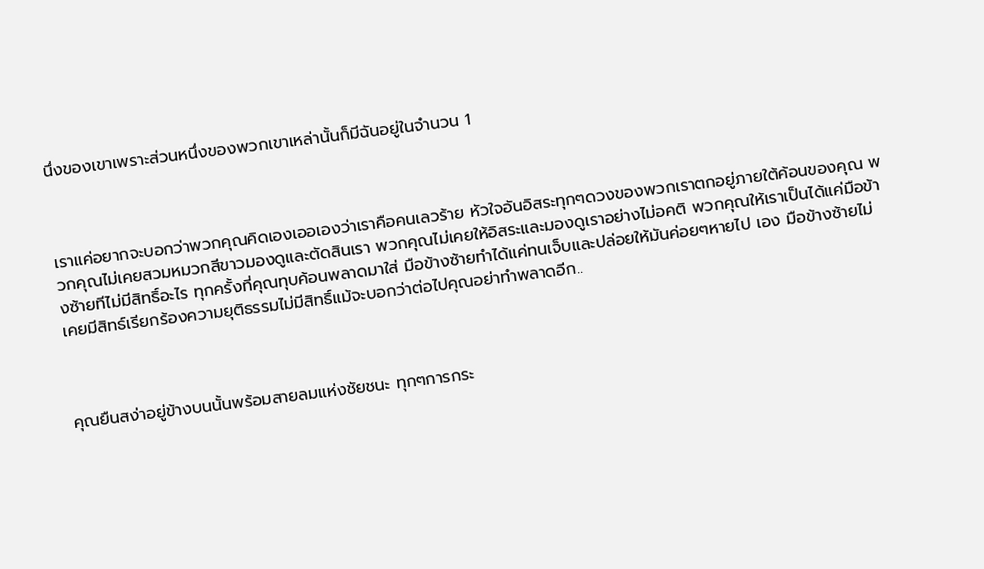นึ่งของเขาเพราะส่วนหนึ่งของพวกเขาเหล่านั้นก็มีฉันอยู่ในจำนวน 1



เราแค่อยากจะบอกว่าพวกคุณคิดเองเออเองว่าเราคือคนเลวร้าย หัวใจอันอิสระทุกๆดวงของพวกเราตกอยู่ภายใต้ค้อนของคุณ พวกคุณไม่เคยสวมหมวกสีขาวมองดูและตัดสินเรา พวกคุณไม่เคยให้อิสระและมองดูเราอย่างไม่อคติ พวกคุณให้เราเป็นได้แค่มือข้างซ้ายทีไม่มีสิทธิ์อะไร ทุกครั้งที่คุณทุบค้อนพลาดมาใส่ มือข้างซ้ายทำได้แค่ทนเจ็บและปล่อยให้มันค่อยๆหายไป เอง มือข้างซ้ายไม่เคยมีสิทธ์เรียกร้องความยุติธรรมไม่มีสิทธิ์แม้จะบอกว่าต่อไปคุณอย่าทำพลาดอีก..



คุณยืนสง่าอยู่ข้างบนนั้นพร้อมสายลมแห่งชัยชนะ ทุกๆการกระ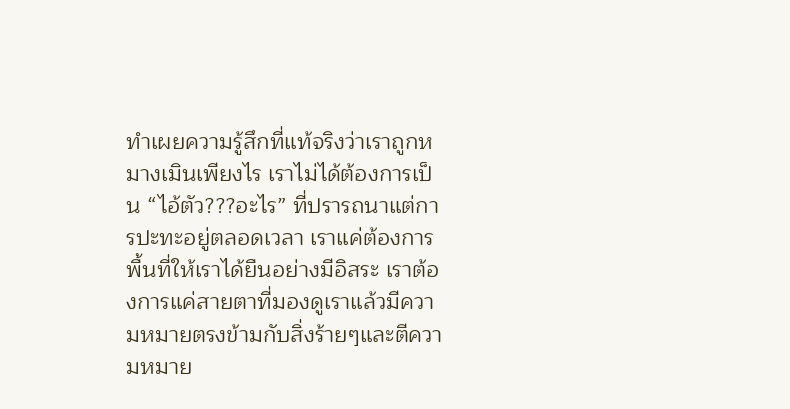ทำเผยความรู้สึกที่แท้จริงว่าเราถูกหมางเมินเพียงไร เราไม่ได้ต้องการเป็น “ไอ้ตัว???อะไร” ที่ปรารถนาแต่การปะทะอยู่ตลอดเวลา เราแค่ต้องการพื้นที่ให้เราได้ยืนอย่างมีอิสระ เราต้องการแค่สายตาที่มองดูเราแล้วมีความหมายตรงข้ามกับสิ่งร้ายๆและตีความหมาย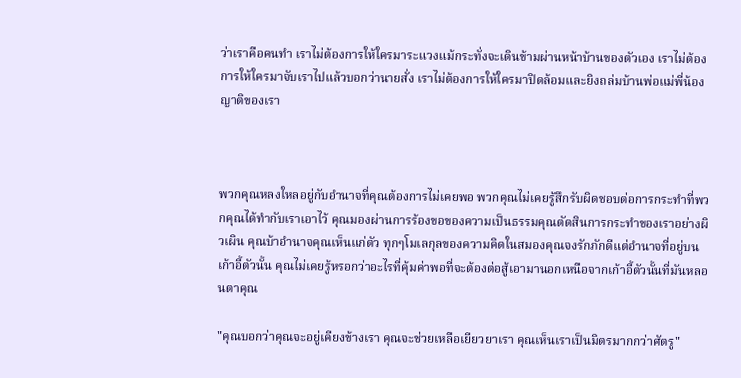ว่าเราคือคนทำ เราไม่ต้องการให้ใครมาระแวงแม้กระทั่งจะเดินข้ามผ่านหน้าบ้านของตัวเอง เราไม่ต้องการให้ใครมาจับเราไปแล้วบอกว่านายสั่ง เราไม่ต้องการให้ใครมาปิดล้อมและยิงถล่มบ้านพ่อแม่พี่น้องญาติของเรา



พวกคุณหลงใหลอยู่กับอำนาจที่คุณต้องการไม่เคยพอ พวกคุณไม่เคยรู้สึกรับผิดชอบต่อการกระทำที่พวกคุณได้ทำกับเราเอาไว้ คุณมองผ่านการร้องขอของความเป็นธรรมคุณตัดสินการกระทำของเราอย่างผิวเผิน คุณบ้าอำนาจคุณเห็นแก่ตัว ทุกๆโมเลกุลของความคิดในสมองคุณจงรักภักดีแต่อำนาจที่อยู่บนเก้าอี้ตัวนั้น คุณไม่เคยรู้หรอกว่าอะไรที่คุ้มค่าพอที่จะต้องต่อสู้เอามานอกเหนือจากเก้าอี้ตัวนั้นที่มันหลอนตาคุณ

"คุณบอกว่าคุณจะอยู่เคียงข้างเรา คุณจะช่วยเหลือเยียวยาเรา คุณเห็นเราเป็นมิตรมากกว่าศัตรู"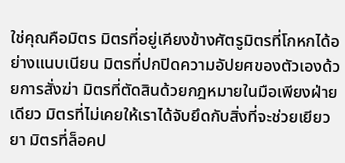ใช่คุณคือมิตร มิตรที่อยู่เคียงข้างศัตรูมิตรที่โกหกได้อย่างแนบเนียน มิตรที่ปกปิดความอัปยศของตัวเองด้วยการสั่งฆ่า มิตรที่ตัดสินด้วยกฎหมายในมือเพียงฝ่ายเดียว มิตรที่ไม่เคยให้เราได้จับยึดกับสิ่งที่จะช่วยเยียวยา มิตรที่ล็อคป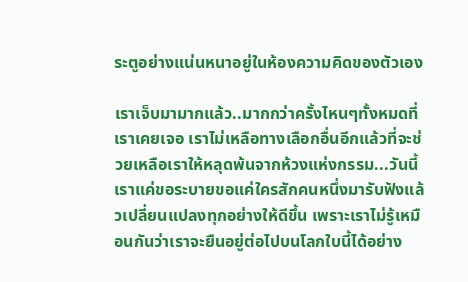ระตูอย่างแน่นหนาอยู่ในห้องความคิดของตัวเอง

เราเจ็บมามากแล้ว..มากกว่าครั้งไหนๆทั้งหมดที่เราเคยเจอ เราไม่เหลือทางเลือกอื่นอีกแล้วที่จะช่วยเหลือเราให้หลุดพ้นจากห้วงแห่งกรรม...วันนี้เราแค่ขอระบายขอแค่ใครสักคนหนึ่งมารับฟังแล้วเปลี่ยนแปลงทุกอย่างให้ดีขึ้น เพราะเราไม่รู้เหมือนกันว่าเราจะยืนอยู่ต่อไปบนโลกใบนี้ได้อย่าง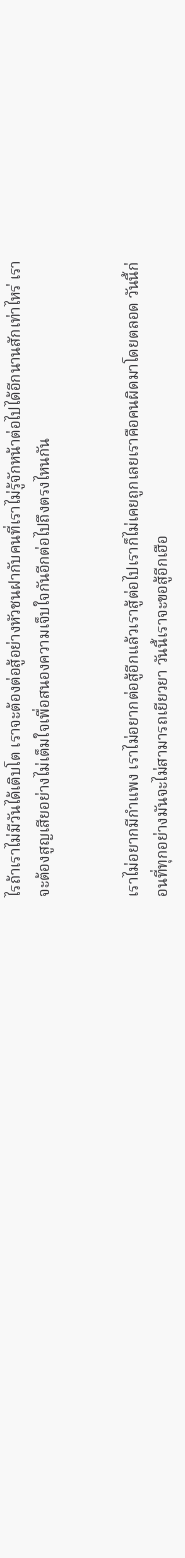ไรถ้าเราไม่มีวันได้เติบโต เราจะต้องต่อสู้อย่างหัวชนฝากับคนที่เราไม่รู้จักหน้าต่อไปได้อีกนานสักเท่าไหร่ เราจะต้องสูญเสียอย่างไม่เต็มใจเพื่อสนองความเจ็บใจกันอีกต่อไปถึงตรงไหนกัน


เราไม่อยากมีกำแพง เราไม่อยากต่อสู้อีกแล้วเราสู้ต่อไปเราก็ไม่เคยถูกเลยเราคือคนผิดมาโดยตลอด วันนี้ก่อนที่ทุกอย่างมันจะไม่สามารถเยียวยา วันนี้เราจะขอสู้อีกเฮือ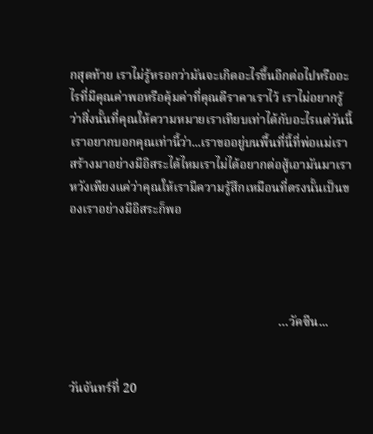กสุดท้าย เราไม่รู้หรอกว่ามันจะเกิดอะไรขึ้นอีกต่อไปหรืออะไรที่มีคุณค่าพอหรือคุ้มค่าที่คุณตีราคาเราไว้ เราไม่อยากรู้ว่าสิ่งนั้นที่คุณให้ความหมายเราเทียบเท่าได้กับอะไรแต่วันนี้เราอยากบอกคุณเท่านี้ว่า...เราขออยู่บนพื้นที่นี้ที่พ่อแม่เราสร้างมาอย่างมีอิสระได้ไหมเราไม่ได้อยากต่อสู้เอามันมาเราหวังเพียงแค่ว่าคุณให้เรามีความรู้สึกเหมือนที่ตรงนั้นเป็นของเราอย่างมีอิสระก็พอ




                                                                   …วัคซีน...


วันจันทร์ที่ 20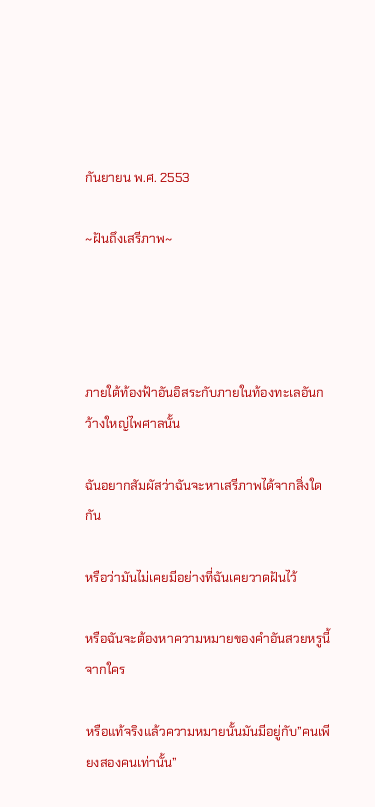กันยายน พ.ศ. 2553

~ฝันถึงเสรีภาพ~




ภายใต้ท้องฟ้าอันอิสระกับภายในท้องทะเลอันกว้างใหญ่ไพศาลนั้น

ฉันอยากสัมผัสว่าฉันจะหาเสรีภาพได้จากสิ่งใดกัน

หรือว่ามันไม่เคยมีอย่างที่ฉันเคยวาดฝันไว้

หรือฉันจะต้องหาความหมายของคำอันสวยหรูนี้จากใคร

หรือแท้จริงแล้วความหมายนั้นมันมีอยู่กับ”คนเพียงสองคนเท่านั้น”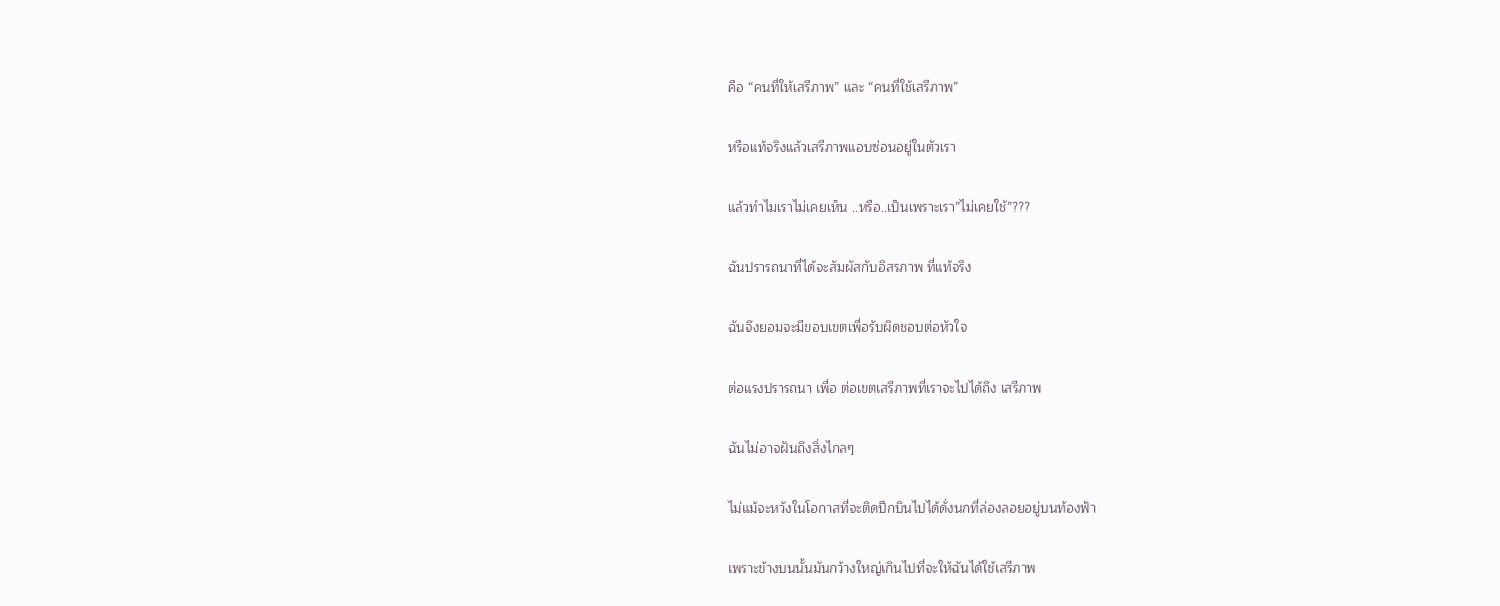คือ “คนที่ให้เสรีภาพ” และ “คนที่ใช้เสรีภาพ”

หรือแท้จริงแล้วเสรีภาพแอบซ่อนอยู่ในตัวเรา

แล้วทำไมเราไม่เคยเห็น ..หรือ..เป็นเพราะเรา”ไม่เคยใช้”???

ฉันปรารถนาที่ได้จะสัมผัสกับอิสรภาพ ที่แท้จริง

ฉันจึงยอมจะมีขอบเขตเพื่อรับผิดชอบต่อหัวใจ

ต่อแรงปรารถนา เพื่อ ต่อเขตเสรีภาพที่เราจะไปได้ถึง เสรีภาพ

ฉันไม่อาจฝันถึงสิ่งไกลๆ

ไม่แม้จะหวังในโอกาสที่จะติดปีกบินไปได้ดั่งนกที่ล่องลอยอยู่บนท้องฟ้า

เพราะข้างบนนั้นมันกว้างใหญ่เกินไปที่จะให้ฉันได้ใช้เสรีภาพ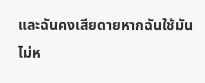และฉันคงเสียดายหากฉันใช้มันไม่ห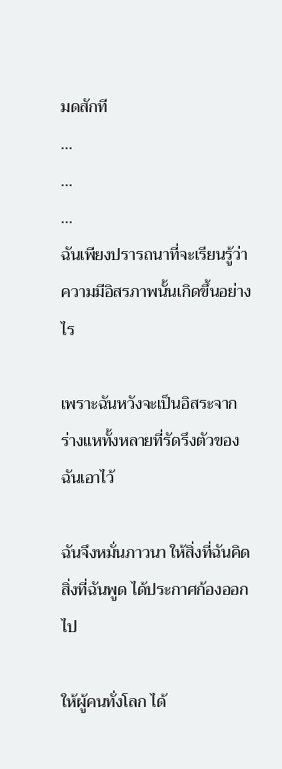มดสักที
...
...
...
ฉันเพียงปรารถนาที่จะเรียนรู้ว่า ความมีอิสรภาพนั้นเกิดขึ้นอย่างไร

เพราะฉันหวังจะเป็นอิสระจากร่างแหทั้งหลายที่รัดรึงตัวของฉันเอาไว้

ฉันจึงหมั่นภาวนา ให้สิ่งที่ฉันคิด สิ่งที่ฉันพูด ได้ประกาศก้องออกไป

ให้ผู้คนทั่งโลก ได้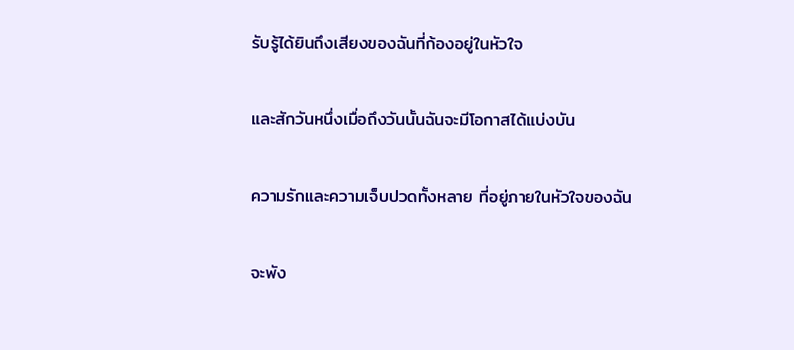รับรู้ได้ยินถึงเสียงของฉันที่ก้องอยู่ในหัวใจ

และสักวันหนึ่งเมื่อถึงวันนั้นฉันจะมีโอกาสได้แบ่งบัน

ความรักและความเจ็บปวดทั้งหลาย ที่อยู่ภายในหัวใจของฉัน

จะพัง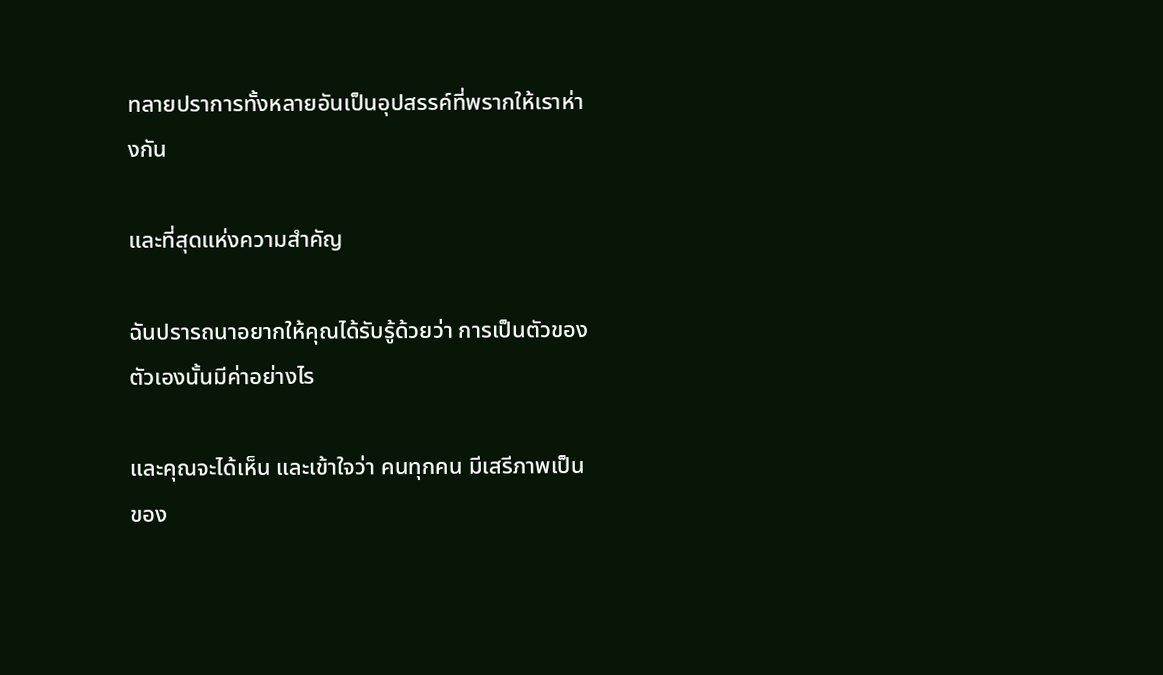ทลายปราการทั้งหลายอันเป็นอุปสรรค์ที่พรากให้เราห่างกัน

และที่สุดแห่งความสำคัญ

ฉันปรารถนาอยากให้คุณได้รับรู้ด้วยว่า การเป็นตัวของตัวเองนั้นมีค่าอย่างไร

และคุณจะได้เห็น และเข้าใจว่า คนทุกคน มีเสรีภาพเป็นของ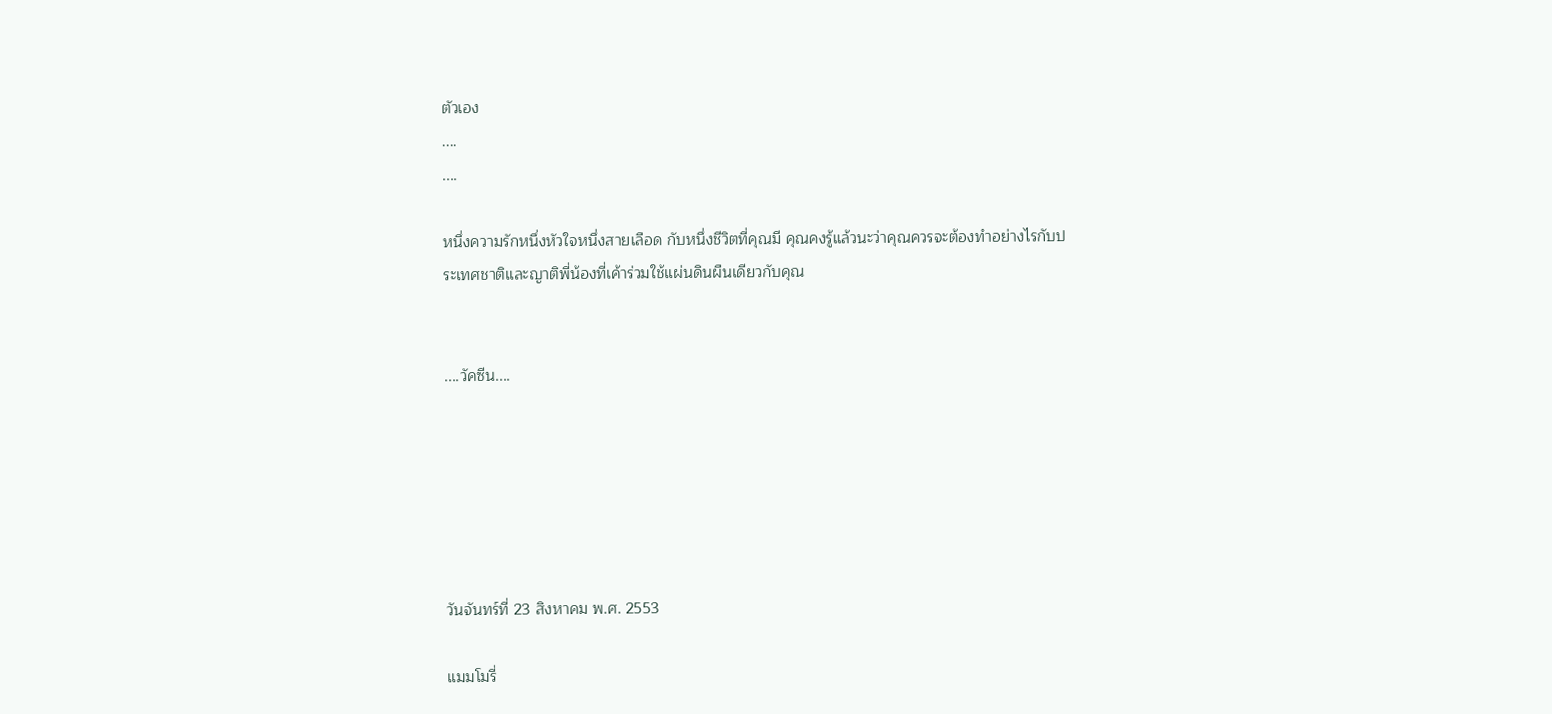ตัวเอง
....
....

หนึ่งความรักหนึ่งหัวใจหนึ่งสายเลือด กับหนึ่งชีวิตที่คุณมี คุณคงรู้แล้วนะว่าคุณควรจะต้องทำอย่างไรกับประเทศชาติและญาติพี่น้องที่เค้าร่วมใช้แผ่นดินผืนเดียวกับคุณ


....วัคซีน....






วันจันทร์ที่ 23 สิงหาคม พ.ศ. 2553

แมมโมรี่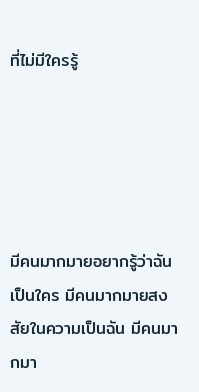ที่ไม่มีใครรู้





มีคนมากมายอยากรู้ว่าฉันเป็นใคร มีคนมากมายสงสัยในความเป็นฉัน มีคนมากมา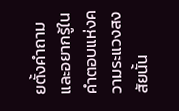ยตั้งคำถามและอยากรู้ในคำตอบแห่งความระแวงสงสัยนั้น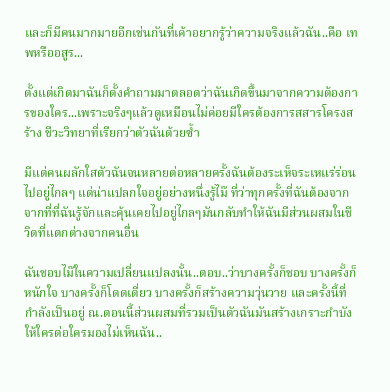และก็มีคนมากมายอีกเช่นกันที่เค้าอยากรู้ว่าความจริงแล้วฉัน..คือ เทพหรืออสูร...

ตั้งแต่เกิดมาฉันก็ตั้งคำถามมาตลอดว่าฉันเกิดขึ้นมาจากความต้องการของใคร...เพราะจริงๆแล้วดูเหมือนไม่ค่อยมีใครต้องการสสารโครงสร้าง ชีวะวิทยาที่เรียกว่าตัวฉันด้วยซ้ำ

มีแต่คนผลักใสตัวฉันจนหลายต่อหลายครั้งฉันต้องระเห็จระเหแร่ร่อนไปอยู่ไกลๆ แต่น่าแปลกใจอยู่อย่างหนึ่งรู้ไม๊ ที่ว่าทุกครั้งที่ฉันต้องจากจากที่ที่ฉันรู้จักและคุ้นเคยไปอยู่ไกลๆมันกลับทำให้ฉันมีส่วนผสมในชีวิตที่แตกต่างจากคนอื่น

ฉันชอบไม๊ในความเปลี่ยนแปลงนั้น..ตอบ..ว่าบางครั้งก็ชอบ บางครั้งก็หนักใจ บางครั้งก็โดดเดี่ยว บางครั้งก็สร้างความวุ่นวาย และครั้งนี้ที่กำลังเป็นอยู่ ณ.ตอนนี้ส่วนผสมที่รวมเป็นตัวฉันมันสร้างเกราะกำบังให้ใครต่อใครมองไม่เห็นฉัน..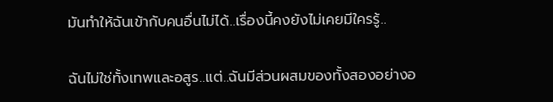มันทำให้ฉันเข้ากับคนอื่นไม่ได้..เรื่องนี้คงยังไม่เคยมีใครรู้..

ฉันไม่ใช่ทั้งเทพและอสูร..แต่..ฉันมีส่วนผสมของทั้งสองอย่างอ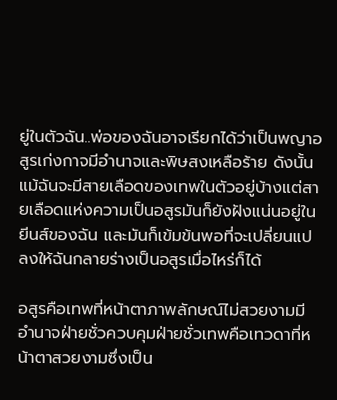ยู่ในตัวฉัน..พ่อของฉันอาจเรียกได้ว่าเป็นพญาอสูรเก่งกาจมีอำนาจและพิษสงเหลือร้าย ดังนั้นแม้ฉันจะมีสายเลือดของเทพในตัวอยู่บ้างแต่สายเลือดแห่งความเป็นอสูรมันก็ยังฝังแน่นอยู่ในยีนส์ของฉัน และมันก็เข้มข้นพอที่จะเปลี่ยนแปลงให้ฉันกลายร่างเป็นอสูรเมื่อไหร่ก็ได้

อสูรคือเทพที่หน้าตาภาพลักษณ์ไม่สวยงามมีอำนาจฝ่ายชั่วควบคุมฝ่ายชั่วเทพคือเทวดาที่หน้าตาสวยงามซึ่งเป็น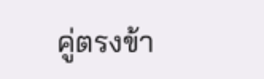คู่ตรงข้า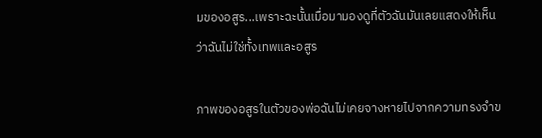มของอสูร...เพราะฉะนั้นเมื่อมามองดูที่ตัวฉันมันเลยแสดงให้เห็นว่าฉันไม่ใช่ทั้งเทพและอสูร

ภาพของอสูรในตัวของพ่อฉันไม่เคยจางหายไปจากความทรงจำข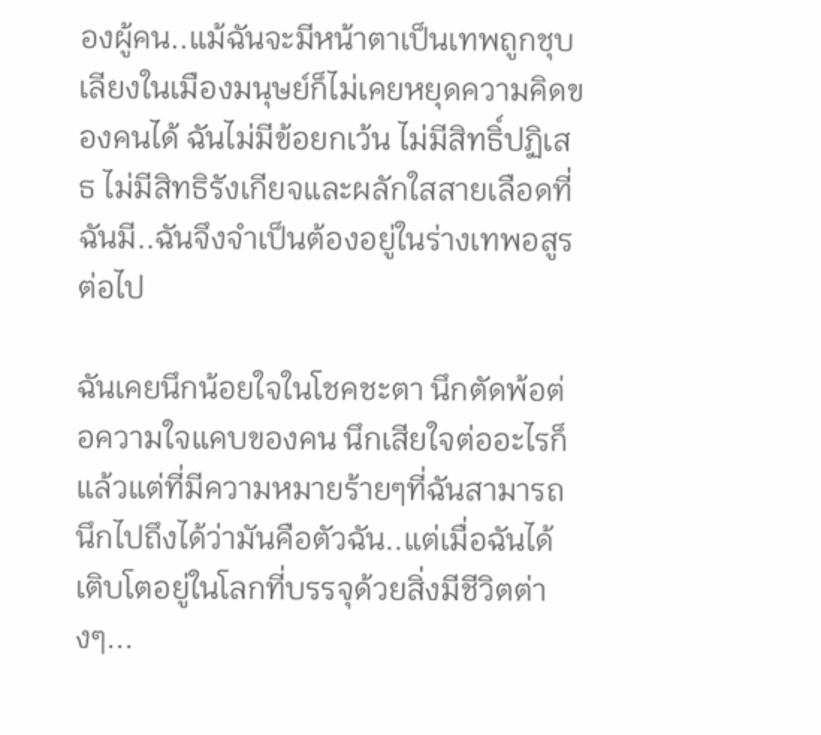องผู้คน..แม้ฉันจะมีหน้าตาเป็นเทพถูกชุบเลียงในเมืองมนุษย์ก็ไม่เคยหยุดความคิดของคนได้ ฉันไม่มีข้อยกเว้น ไม่มีสิทธิ์ปฏิเสธ ไม่มีสิทธิรังเกียจและผลักใสสายเลือดที่ฉันมี..ฉันจึงจำเป็นต้องอยู่ในร่างเทพอสูรต่อไป

ฉันเคยนึกน้อยใจในโชคชะตา นึกตัดพ้อต่อความใจแคบของคน นึกเสียใจต่ออะไรก็แล้วแต่ที่มีความหมายร้ายๆที่ฉันสามารถนึกไปถึงได้ว่ามันคือตัวฉัน..แต่เมื่อฉันได้เติบโตอยู่ในโลกที่บรรจุด้วยสิ่งมีชีวิตต่างๆ...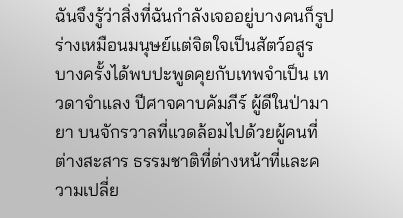ฉันจึงรู้ว่าสิ่งที่ฉันกำลังเจออยู่บางคนก็รูปร่างเหมือนมนุษย์แต่จิตใจเป็นสัตว์อสูร บางครั้งได้พบปะพูดคุยกับเทพจำเป็น เทวดาจำแลง ปีศาจคาบคัมภีร์ ผู้ดีในป่ามายา บนจักรวาลที่แวดล้อมไปด้วยผู้คนที่ต่างสะสาร ธรรมชาติที่ต่างหน้าที่และความเปลี่ย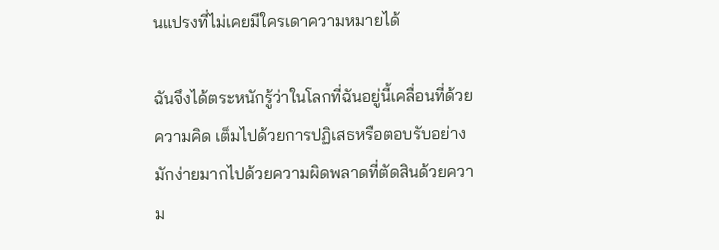นแปรงที่ไม่เคยมีใครเดาความหมายได้

ฉันจึงได้ตระหนักรู้ว่าในโลกที่ฉันอยู่นี้เคลื่อนที่ด้วยความคิด เต็มไปด้วยการปฏิเสธหรือตอบรับอย่างมักง่ายมากไปด้วยความผิดพลาดที่ตัดสินด้วยความ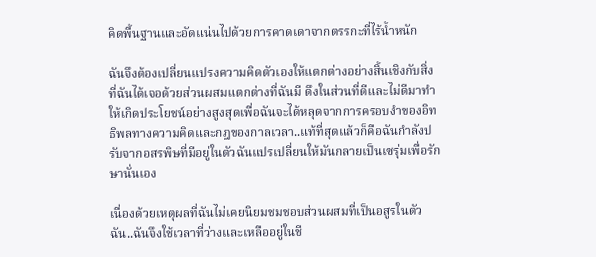คิดพื้นฐานและอัดแน่นไปด้วยการคาดเดาจากตรรกะที่ไร้น้ำหนัก

ฉันจึงต้องเปลี่ยนแปรงความคิดตัวเองให้แตกต่างอย่างสิ้นเชิงกับสิ่งที่ฉันได้เจอด้วยส่วนผสมแตกต่างที่ฉันมี ดึงในส่วนที่ดีและไม่ดีมาทำให้เกิดประโยชน์อย่างสูงสุดเพื่อฉันจะได้หลุดจากการครอบงำของอิทธิพลทางความคิดและกฎของกาลเวลา..แท้ที่สุดแล้วก็คือฉันกำลังปรับจากอสรพิษที่มีอยู่ในตัวฉันแปรเปลี่ยนให้มันกลายเป็นเซรุ่มเพื่อรักษานั่นเอง

เนื่องด้วยเหตุผลที่ฉันไม่เคยนิยมชมชอบส่วนผสมที่เป็นอสูรในตัวฉัน..ฉันจึงใช้เวลาที่ว่างและเหลืออยู่ในชี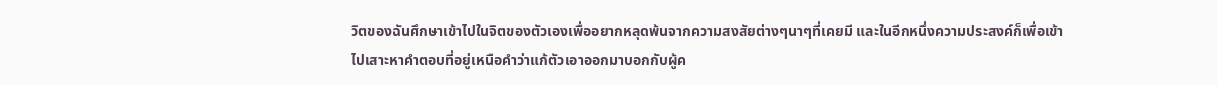วิตของฉันศึกษาเข้าไปในจิตของตัวเองเพื่ออยากหลุดพ้นจากความสงสัยต่างๆนาๆที่เคยมี และในอีกหนึ่งความประสงค์ก็เพื่อเข้าไปเสาะหาคำตอบที่อยู่เหนือคำว่าแก้ตัวเอาออกมาบอกกับผู้ค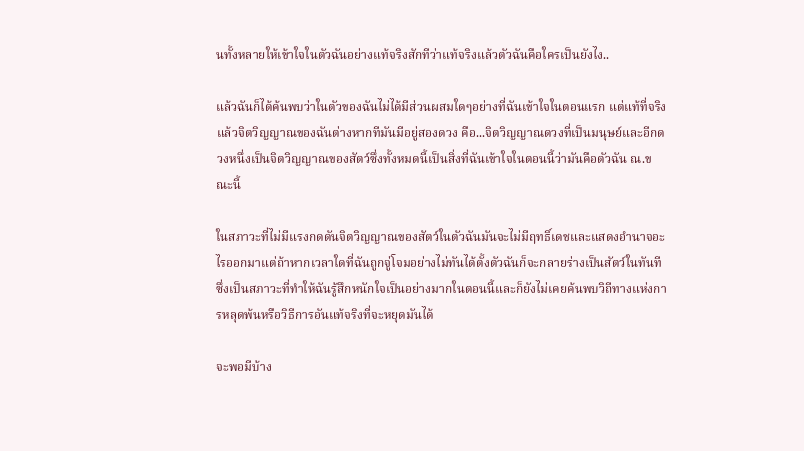นทั้งหลายให้เข้าใจในตัวฉันอย่างแท้จริงสักทีว่าแท้จริงแล้วตัวฉันคือใครเป็นยังไง..

แล้วฉันก็ได้ค้นพบว่าในตัวของฉันไม่ได้มีส่วนผสมใดๆอย่างที่ฉันเข้าใจในตอนแรก แต่แท้ที่จริงแล้วจิตวิญญาณของฉันต่างหากทีมันมีอยู่สองดวง คือ...จิตวิญญาณดวงที่เป็นมนุษย์และอีกดวงหนึ่งเป็นจิตวิญญาณของสัตว์ซึ่งทั้งหมดนี้เป็นสิ่งที่ฉันเข้าใจในตอนนี้ว่ามันคือตัวฉัน ณ.ขณะนี้

ในสภาวะที่ไม่มีแรงกดดันจิตวิญญาณของสัตว์ในตัวฉันมันจะไม่มีฤทธิ์เดชและแสดงอำนาจอะไรออกมาแต่ถ้าหากเวลาใดที่ฉันถูกจู่โจมอย่างไม่ทันได้ตั้งตัวฉันก็จะกลายร่างเป็นสัตว์ในทันทีซึ่งเป็นสภาวะที่ทำให้ฉันรู้สึกหนักใจเป็นอย่างมากในตอนนี้และก็ยังไม่เคยค้นพบวิถีทางแห่งการหลุดพ้นหรือวิธีการอันแท้จริงที่จะหยุดมันได้

จะพอมีบ้าง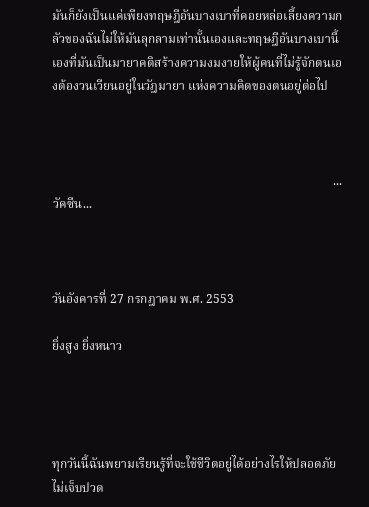มันก็ยังเป็นแค่เพียงทฤษฎีอันบางเบาที่คอยหล่อเลี้ยงความกลัวของฉันไม่ให้มันลุกลามเท่านั้นเองและทฤษฎีอันบางเบานี้เองที่มันเป็นมายาคติสร้างความงมงายให้ผู้คนที่ไม่รู้จักตนเองต้องวนเวียนอยู่ในวัฎมายา แห่งความคิดของตนอยู่ต่อไป



                                                                                          ...วัคซีน...



วันอังคารที่ 27 กรกฎาคม พ.ศ. 2553

ยิ่งสูง ยิ่งหนาว




ทุกวันนี้ฉันพยามเรียนรู้ที่จะใช้ชีวิตอยู่ได้อย่างไรให้ปลอดภัยไม่เจ็บปวด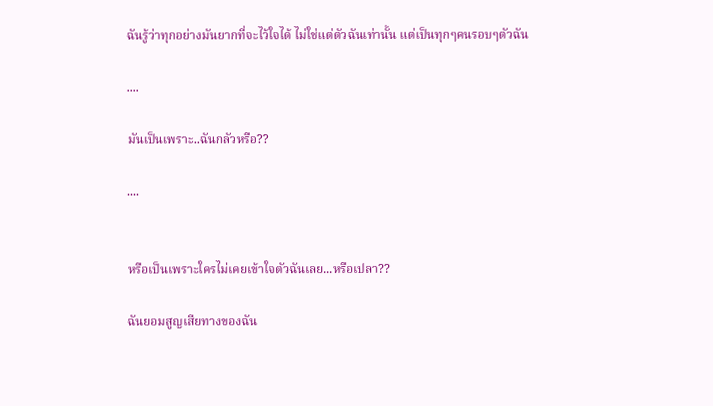ฉันรู้ว่าทุกอย่างมันยากที่จะไว้ใจได้ ไม่ใช่แต่ตัวฉันเท่านั้น แต่เป็นทุกๆคนรอบๆตัวฉัน

....

มันเป็นเพราะ..ฉันกลัวหรือ??

....


หรือเป็นเพราะใครไม่เคยเข้าใจตัวฉันเลย...หรือเปลา??

ฉันยอมสูญเสียทางของฉัน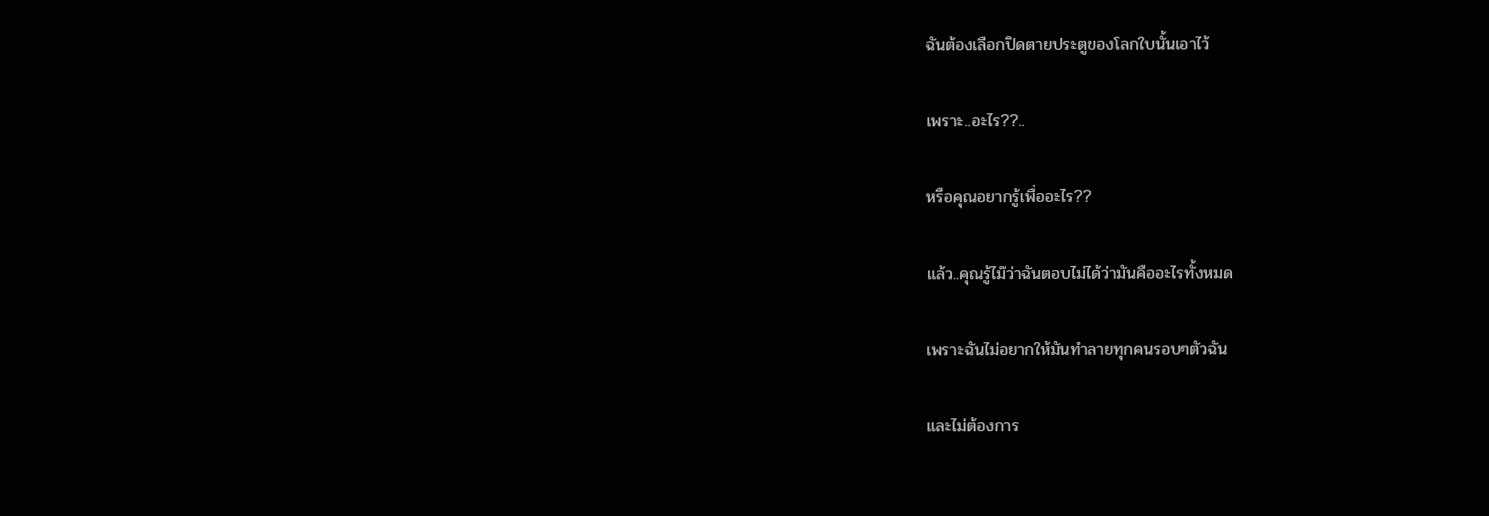ฉันต้องเลือกปิดตายประตูของโลกใบนั้นเอาไว้

เพราะ..อะไร??..

หรือคุณอยากรู้เพื่ออะไร??

แล้ว..คุณรู้ไม๊ว่าฉันตอบไม่ได้ว่ามันคืออะไรทั้งหมด

เพราะฉันไม่อยากให้มันทำลายทุกคนรอบๆตัวฉัน

และไม่ต้องการ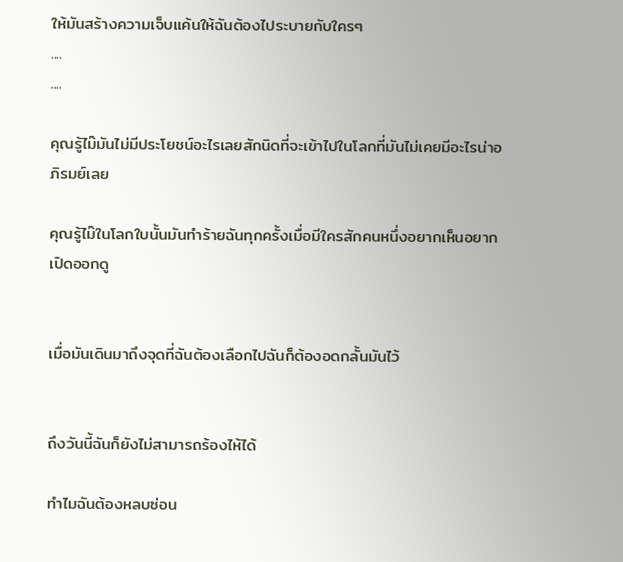ให้มันสร้างความเจ็บแค้นให้ฉันต้องไประบายกับใครๆ
....
....

คุณรู้ไม๊มันไม่มีประโยชน์อะไรเลยสักนิดที่จะเข้าไปในโลกที่มันไม่เคยมีอะไรน่าอภิรมย์เลย

คุณรู้ไม๊ในโลกใบนั้นมันทำร้ายฉันทุกครั้งเมื่อมีใครสักคนหนึ่งอยากเห็นอยากเปิดออกดู


เมื่อมันเดินมาถึงจุดที่ฉันต้องเลือกไปฉันก็ต้องอดกลั้นมันไว้


ถึงวันนี้ฉันก็ยังไม่สามารถร้องไห้ได้

ทำไมฉันต้องหลบซ่อน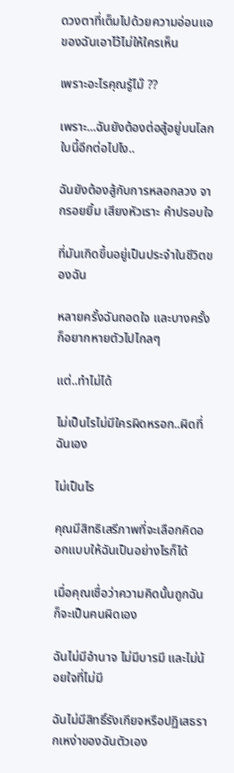ดวงตาที่เต็มไปด้วยความอ่อนแอของฉันเอาไว้ไม่ให้ใครเห็น

เพราะอะไรคุณรู้ไม๊ ??

เพราะ...ฉันยังต้องต่อสู้อยู่บนโลกใบนี้อีกต่อไปไง..

ฉันยังต้องสู้กับการหลอกลวง จากรอยยิ้ม เสียงหัวเราะ คำปรอบใจ

ที่มันเกิดขึ้นอยู่เป็นประจำในชีวิตของฉัน

หลายครั้งฉันถอดใจ และบางครั้งก็อยากหายตัวไปไกลๆ

แต่..ทำไม่ได้

ไม่เป็นไรไม่มีใครผิดหรอก..ผิดที่ฉันเอง

ไม่เป็นไร

คุณมีสิทธิเสรีภาพที่จะเลือกคิดออกแบบให้ฉันเป็นอย่างไรก็ได้

เมื่อคุณเชื่อว่าความคิดนั้นถูกฉันก็จะเป็นคนผิดเอง

ฉันไม่มีอำนาจ ไม่มีบารมี และไม่น้อยใจที่ไม่มี

ฉันไม่มีสิทธิ์รังเกียจหรือปฏิเสธรากเหง่าของฉันตัวเอง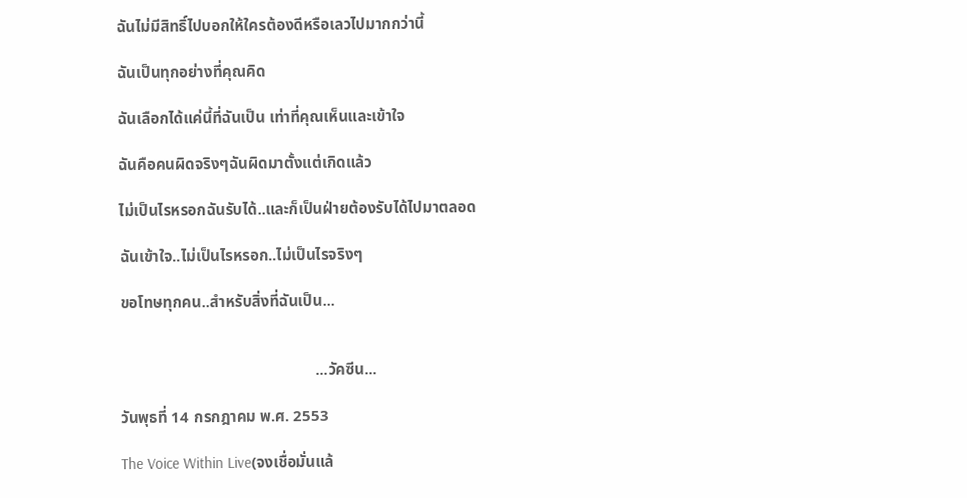ฉันไม่มีสิทธิ์ไปบอกให้ใครต้องดีหรือเลวไปมากกว่านี้

ฉันเป็นทุกอย่างที่คุณคิด

ฉันเลือกได้แค่นี้ที่ฉันเป็น เท่าที่คุณเห็นและเข้าใจ

ฉันคือคนผิดจริงๆฉันผิดมาตั้งแต่เกิดแล้ว

ไม่เป็นไรหรอกฉันรับได้..และก็เป็นฝ่ายต้องรับได้ไปมาตลอด

ฉันเข้าใจ..ไม่เป็นไรหรอก..ไม่เป็นไรจริงๆ

ขอโทษทุกคน..สำหรับสิ่งที่ฉันเป็น...


                                                  ...วัคซีน...

วันพุธที่ 14 กรกฎาคม พ.ศ. 2553

The Voice Within Live(จงเชื่อมั่นแล้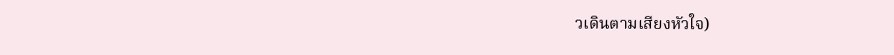วเดินตามเสียงหัวใจ)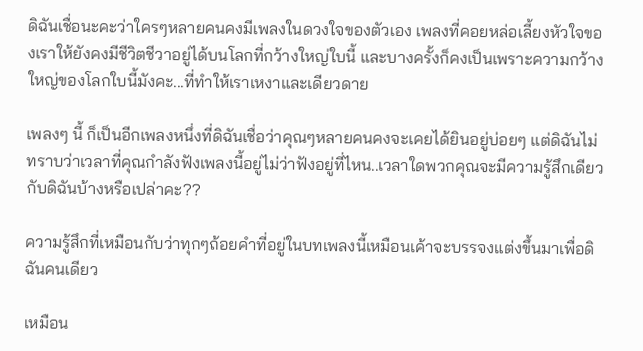ดิฉันเชื่อนะคะว่าใครๆหลายคนคงมีเพลงในดวงใจของตัวเอง เพลงที่คอยหล่อเลี้ยงหัวใจของเราให้ยังคงมีชีวิตชีวาอยู่ได้บนโลกที่กว้างใหญ่ใบนี้ และบางครั้งก็คงเป็นเพราะความกว้างใหญ่ของโลกใบนี้มังคะ...ที่ทำให้เราเหงาและเดียวดาย

เพลงๆ นี้ ก็เป็นอีกเพลงหนึ่งที่ดิฉันเชื่อว่าคุณๆหลายคนคงจะเคยได้ยินอยู่บ่อยๆ แต่ดิฉันไม่ทราบว่าเวลาที่คุณกำลังฟังเพลงนี้อยู่ไม่ว่าฟังอยู่ที่ไหน..เวลาใดพวกคุณจะมีความรู้สึกเดียวกับดิฉันบ้างหรือเปล่าคะ??

ความรู้สึกที่เหมือนกับว่าทุกๆถ้อยคำที่อยู่ในบทเพลงนี้เหมือนเค้าจะบรรจงแต่งขึ้นมาเพื่อดิฉันคนเดียว

เหมือน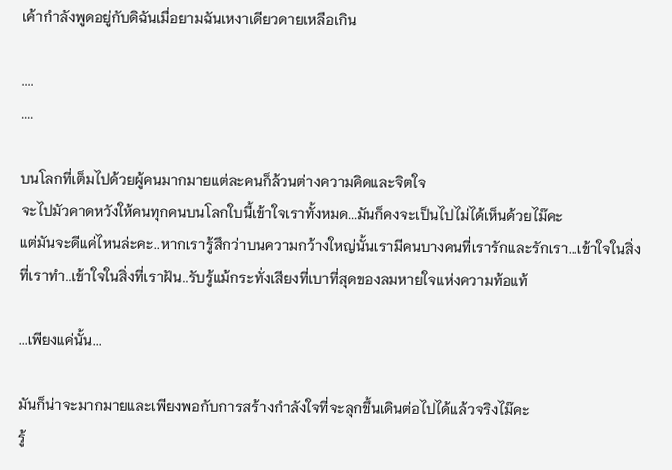เค้ากำลังพูดอยู่กับดิฉันเมื่อยามฉันเหงาเดียวดายเหลือเกิน

....
....

บนโลกที่เต็มไปด้วยผู้คนมากมายแต่ละคนก็ล้วนต่างความคิดและจิตใจ
จะไปมัวคาดหวังให้คนทุกคนบนโลกใบนี้เข้าใจเราทั้งหมด...มันก็คงจะเป็นไปไม่ได้เห็นด้วยไม๊คะ
แต่มันจะดีแค่ไหนล่ะคะ..หากเรารู้สึกว่าบนความกว้างใหญ่นั้นเรามีคนบางคนที่เรารักและรักเรา...เข้าใจในสิ่งที่เราทำ..เข้าใจในสิ่งที่เราฝัน..รับรู้แม้กระทั่งเสียงที่เบาที่สุดของลมหายใจแห่งความท้อแท้

...เพียงแค่นั้น...

มันก็น่าจะมากมายและเพียงพอกับการสร้างกำลังใจที่จะลุกขึ้นเดินต่อไปได้แล้วจริงไม๊คะ
รู้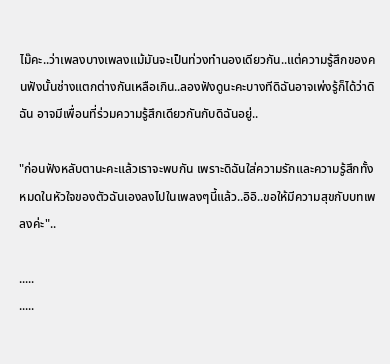ไม๊คะ..ว่าเพลงบางเพลงแม้มันจะเป็นท่วงทำนองเดียวกัน..แต่ความรู้สึกของคนฟังนั้นช่างแตกต่างกันเหลือเกิน..ลองฟังดูนะคะบางทีดิฉันอาจเพ่งรู้ก็ได้ว่าดิฉัน อาจมีเพื่อนที่ร่วมความรู้สึกเดียวกันกับดิฉันอยู่..

"ก่อนฟังหลับตานะคะแล้วเราจะพบกัน เพราะดิฉันใส่ความรักและความรู้สึกทั้งหมดในหัวใจของตัวฉันเองลงไปในเพลงๆนี้แล้ว..อิอิ..ขอให้มีความสุขกับบทเพลงค่ะ"..

.....
.....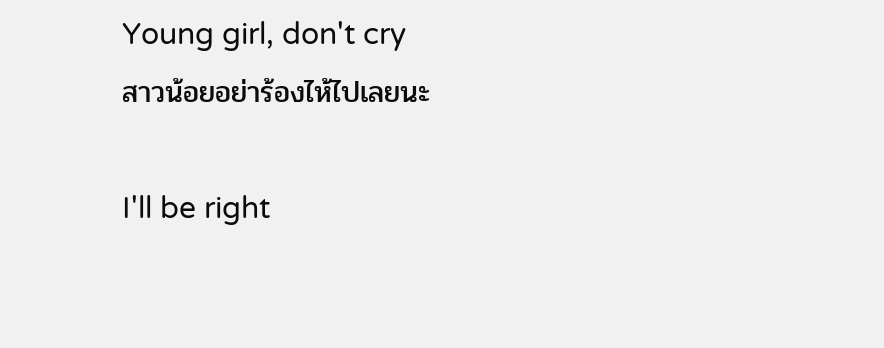Young girl, don't cry
สาวน้อยอย่าร้องไห้ไปเลยนะ

I'll be right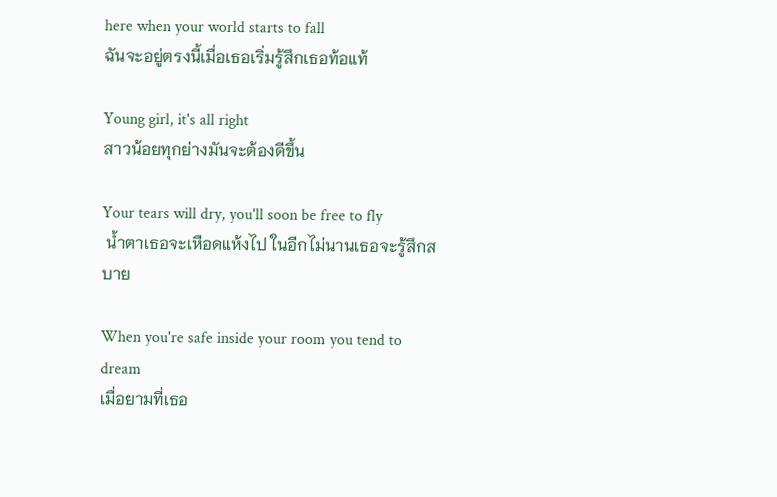here when your world starts to fall
ฉันจะอยู่ตรงนี้เมื่อเธอเริ่มรู้สึกเธอท้อแท้

Young girl, it's all right
สาวน้อยทุกย่างมันจะต้องดีขึ้น

Your tears will dry, you'll soon be free to fly
 น้ำตาเธอจะเหือดแห้งไป ในอีกไม่นานเธอจะรู้สึกสบาย

When you're safe inside your room you tend to dream
เมื่อยามที่เธอ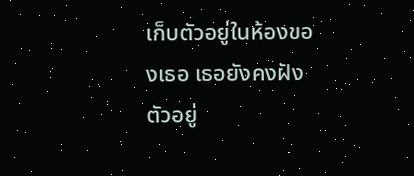เก็บตัวอยู่ในห้องของเธอ เธอยังคงฝังตัวอยู่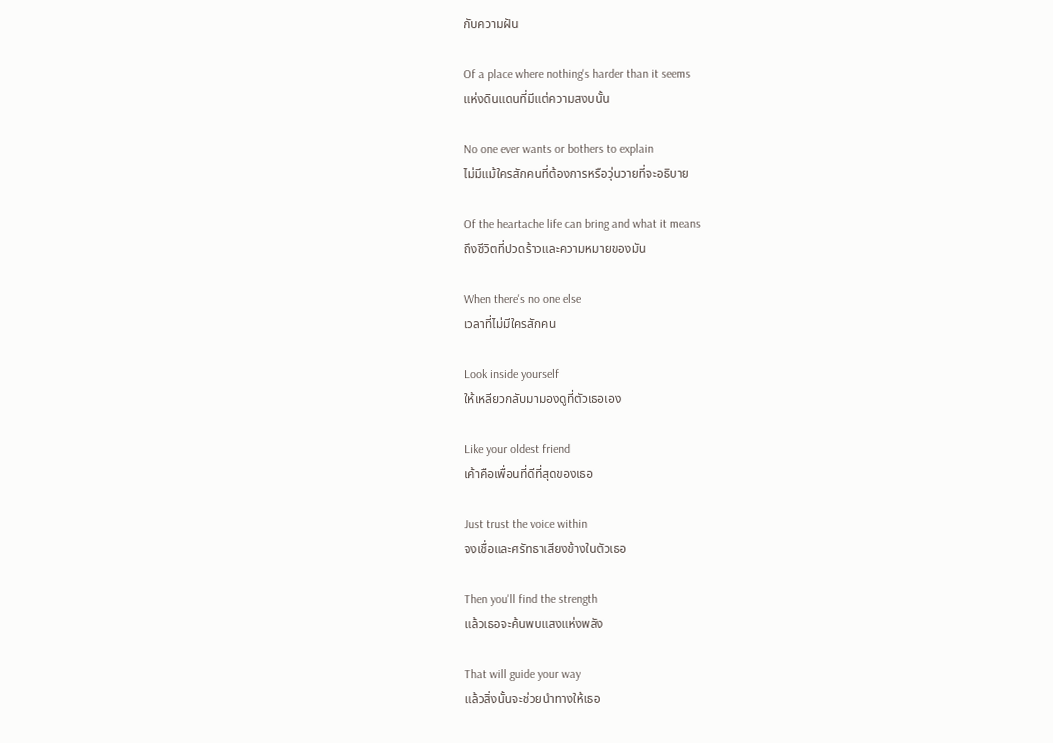กับความฝัน

Of a place where nothing's harder than it seems
แห่งดินแดนที่มีแต่ความสงบนั้น

No one ever wants or bothers to explain
ไม่มีแม้ใครสักคนที่ต้องการหรือวุ่นวายที่จะอธิบาย

Of the heartache life can bring and what it means
ถึงชีวิตที่ปวดร้าวและความหมายของมัน

When there's no one else
เวลาที่ไม่มีใครสักคน

Look inside yourself
ให้เหลียวกลับมามองดูที่ตัวเธอเอง

Like your oldest friend
เค้าคือเพื่อนที่ดีที่สุดของเธอ

Just trust the voice within
จงเชื่อและศรัทธาเสียงข้างในตัวเธอ

Then you'll find the strength
แล้วเธอจะค้นพบแสงแห่งพลัง

That will guide your way
แล้วสิ่งนั้นจะช่วยนำทางให้เธอ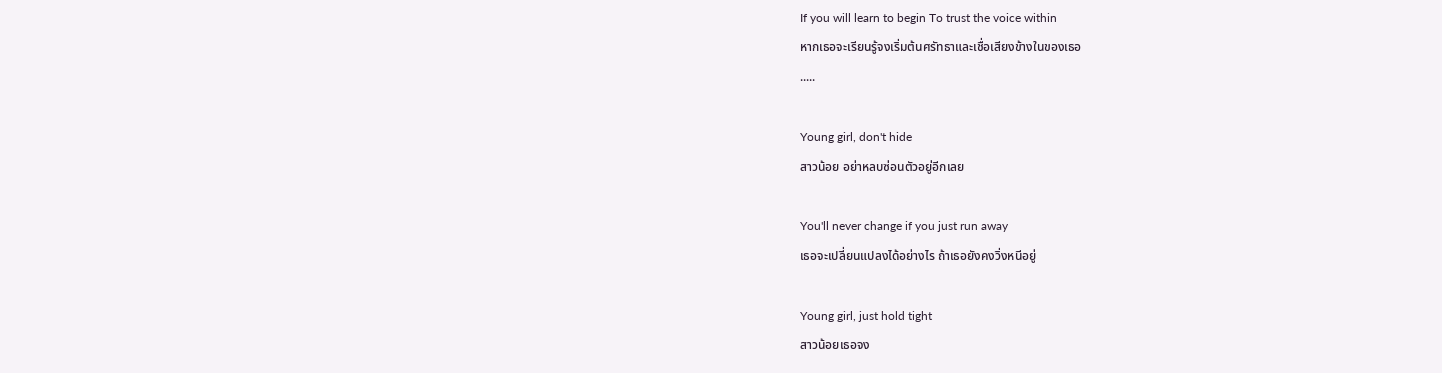If you will learn to begin To trust the voice within
หากเธอจะเรียนรู้จงเริ่มต้นศรัทธาและเชื่อเสียงข้างในของเธอ
.....

Young girl, don't hide
สาวน้อย อย่าหลบซ่อนตัวอยู่อีกเลย

You'll never change if you just run away
เธอจะเปลี่ยนแปลงได้อย่างไร ถ้าเธอยังคงวิ่งหนีอยู่

Young girl, just hold tight
สาวน้อยเธอจง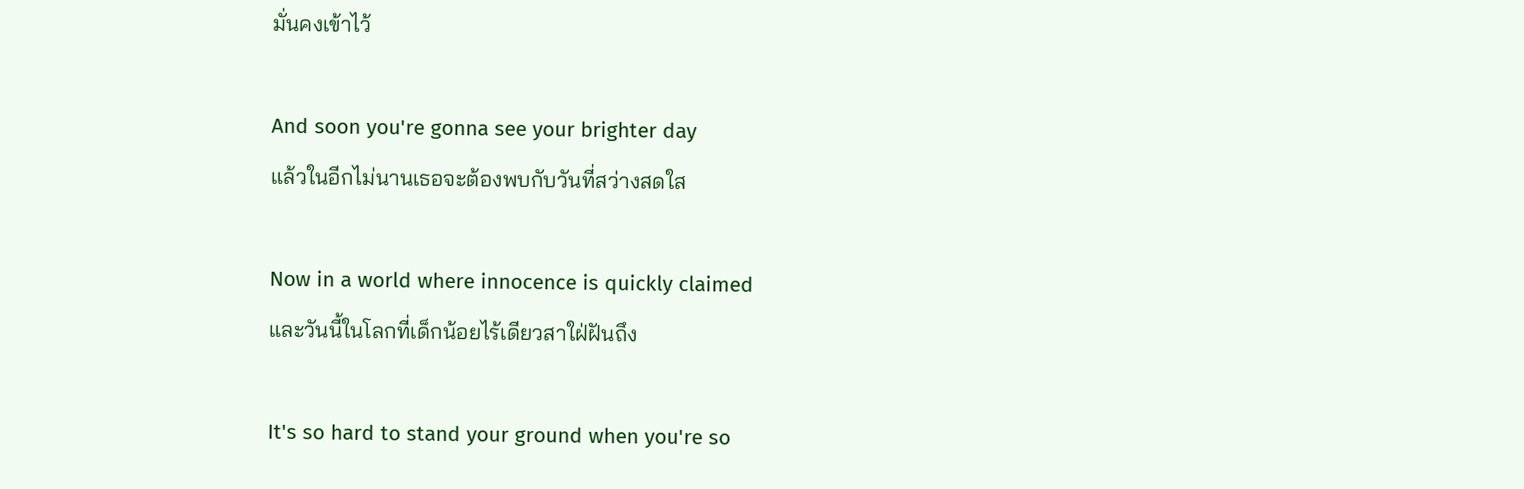มั่นคงเข้าไว้

And soon you're gonna see your brighter day
แล้วในอีกไม่นานเธอจะต้องพบกับวันที่สว่างสดใส

Now in a world where innocence is quickly claimed
และวันนี้ในโลกที่เด็กน้อยไร้เดียวสาใฝ่ฝันถึง

It's so hard to stand your ground when you're so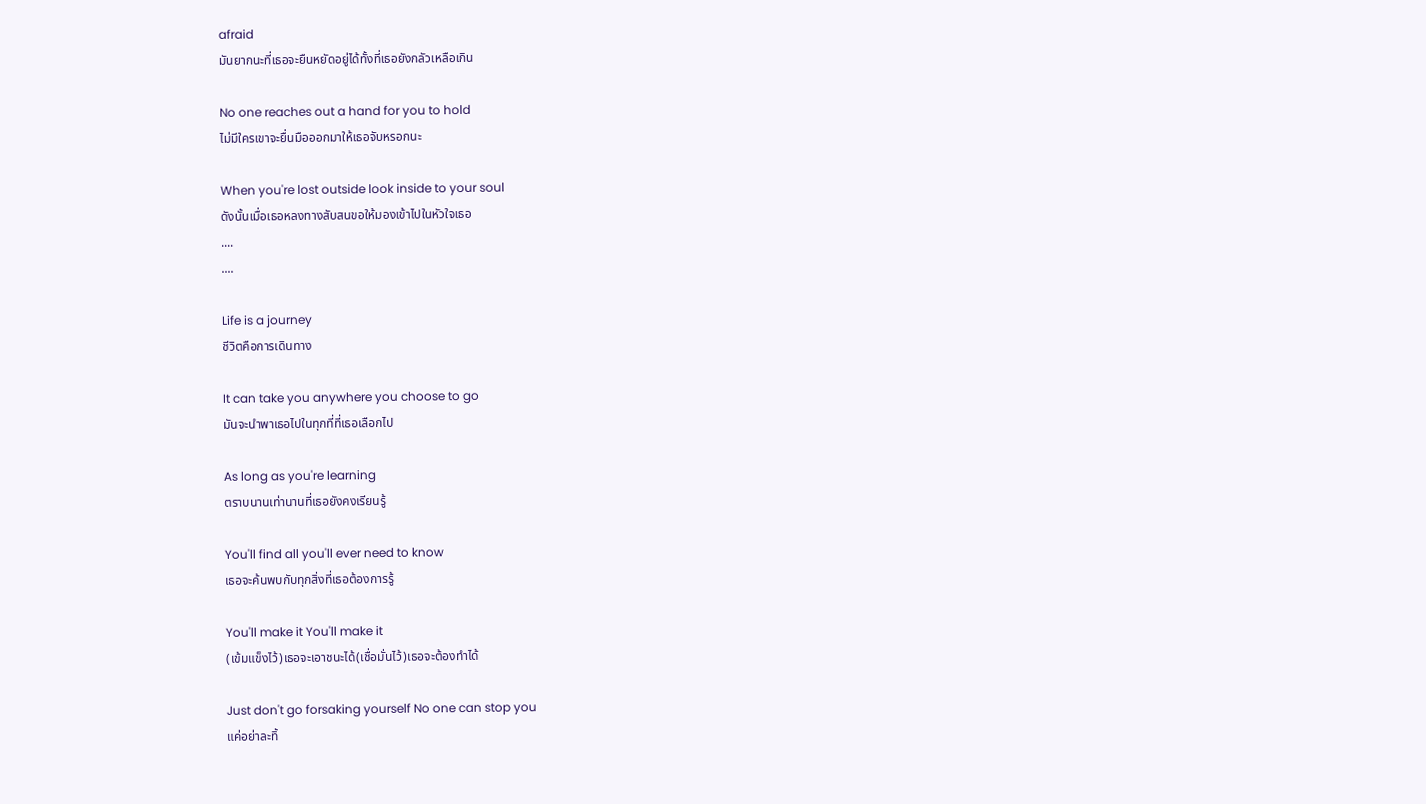afraid
มันยากนะที่เธอจะยืนหยัดอยู่ได้ทั้งที่เธอยังกลัวเหลือเกิน

No one reaches out a hand for you to hold
ไม่มีใครเขาจะยื่นมือออกมาให้เธอจับหรอกนะ

When you're lost outside look inside to your soul
ดังนั้นเมื่อเธอหลงทางสับสนขอให้มองเข้าไปในหัวใจเธอ
....
....

Life is a journey
ชีวิตคือการเดินทาง

It can take you anywhere you choose to go
มันจะนำพาเธอไปในทุกที่ที่เธอเลือกไป

As long as you're learning
ตราบนานเท่านานที่เธอยังคงเรียนรู้

You'll find all you'll ever need to know
เธอจะค้นพบกับทุกสิ่งที่เธอต้องการรู้

You'll make it You'll make it
(เข้มแข็งไว้)เธอจะเอาชนะได้(เชื่อมั่นไว้)เธอจะต้องทำได้

Just don't go forsaking yourself No one can stop you
แค่อย่าละทิ้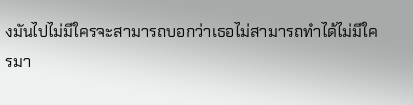งมันไปไม่มีใครจะสามารถบอกว่าเธอไม่สามารถทำได้ไม่มีใครมา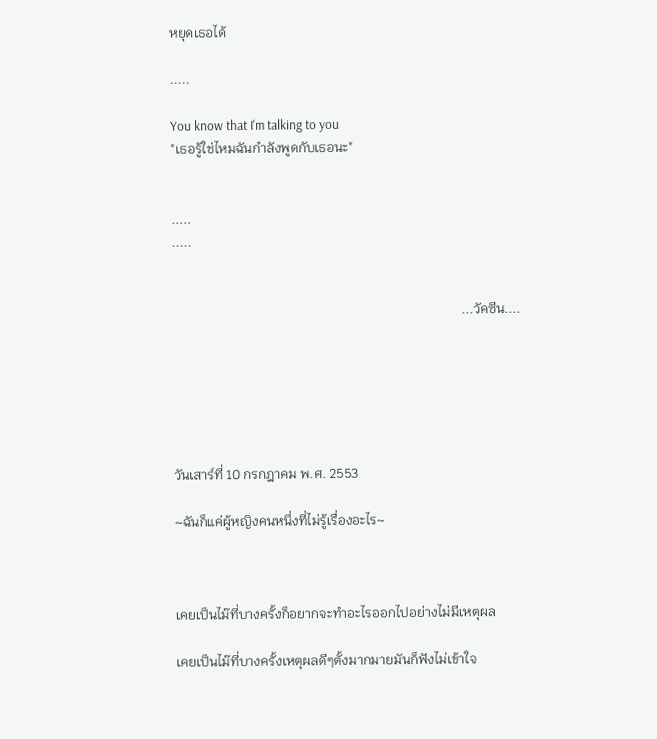หยุดเธอได้

.....

You know that I'm talking to you
"เธอรู้ใช่ไหมฉันกำลังพูดกับเธอนะ"


.....
.....


                                                                                      ...วัคซีน....






วันเสาร์ที่ 10 กรกฎาคม พ.ศ. 2553

~ฉันก็แค่ผู้หญิงคนหนึ่งที่ไม่รู้เรื่องอะไร~



เคยเป็นไม๊ที่บางครั้งก็อยากจะทำอะไรออกไปอย่างไม่มีเหตุผล

เคยเป็นไม๊ที่บางครั้งเหตุผลดีๆตั้งมากมายมันก็ฟังไม่เข้าใจ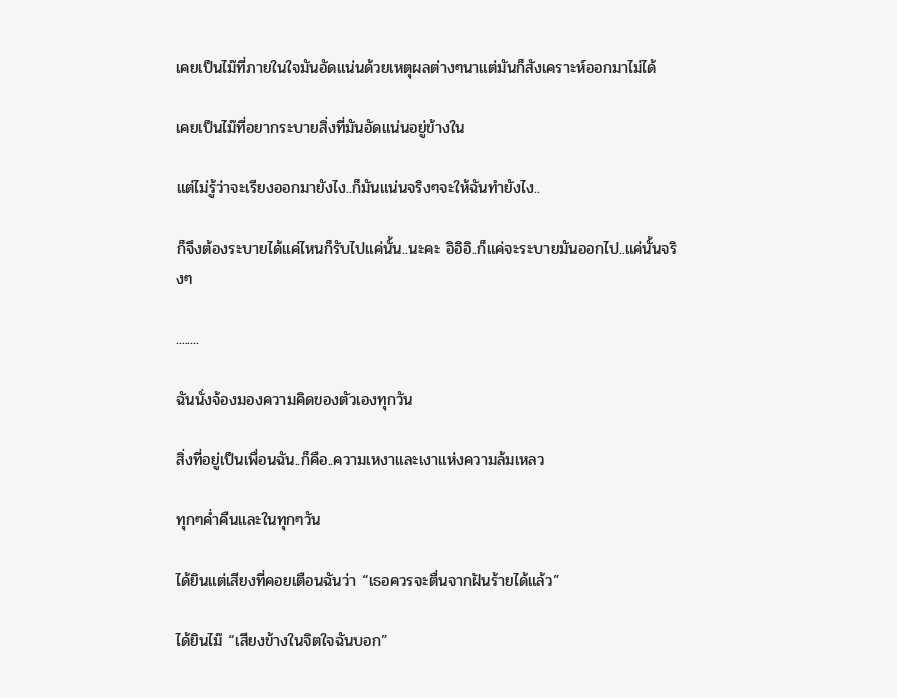เคยเป็นไม๊ที่ภายในใจมันอัดแน่นด้วยเหตุผลต่างๆนาแต่มันก็สังเคราะห์ออกมาไม่ได้

เคยเป็นไม๊ที่อยากระบายสิ่งที่มันอัดแน่นอยู่ข้างใน

แต่ไม่รู้ว่าจะเรียงออกมายังไง..ก็มันแน่นจริงๆจะให้ฉันทำยังไง..

ก็จึงต้องระบายได้แค่ไหนก็รับไปแค่นั้น..นะคะ อิอิอิ..ก็แค่จะระบายมันออกไป..แค่นั้นจริงๆ

........

ฉันนั่งจ้องมองความคิดของตัวเองทุกวัน

สิ่งที่อยู่เป็นเพื่อนฉัน..ก็คือ..ความเหงาและเงาแห่งความล้มเหลว

ทุกๆค่ำคืนและในทุกๆวัน

ได้ยินแต่เสียงที่คอยเตือนฉันว่า “เธอควรจะตื่นจากฝันร้ายได้แล้ว”

ได้ยินไม๊ “เสียงข้างในจิตใจฉันบอก”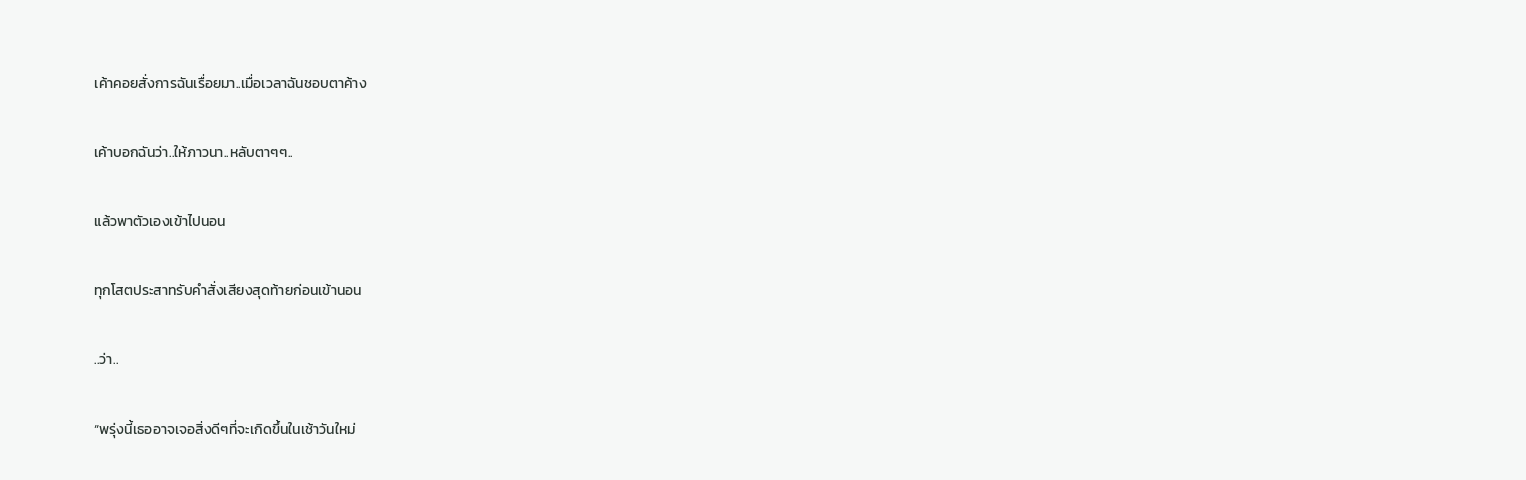เค้าคอยสั่งการฉันเรื่อยมา..เมื่อเวลาฉันชอบตาค้าง

เค้าบอกฉันว่า..ให้ภาวนา..หลับตาๆๆ..

แล้วพาตัวเองเข้าไปนอน

ทุกโสตประสาทรับคำสั่งเสียงสุดท้ายก่อนเข้านอน

..ว่า..

“พรุ่งนี้เธออาจเจอสิ่งดีๆที่จะเกิดขึ้นในเช้าวันใหม่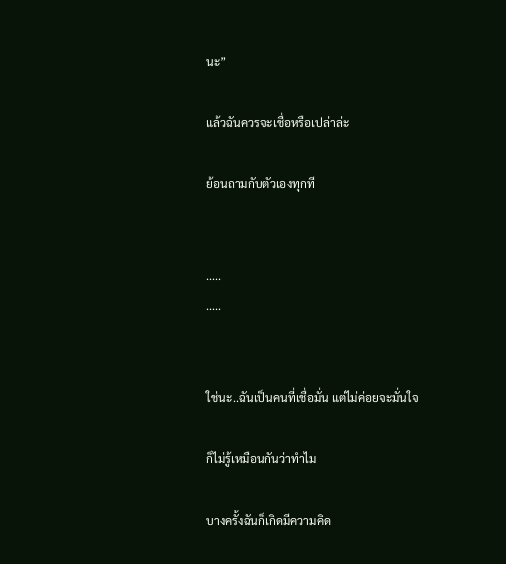นะ”

แล้วฉันควรจะเชื่อหรือเปล่าล่ะ

ย้อนถามกับตัวเองทุกที


.....
.....


ใช่นะ..ฉันเป็นคนที่เชื่อมั่น แต่ไม่ค่อยจะมั่นใจ

ก็ไม่รู้เหมือนกันว่าทำไม

บางครั้งฉันก็เกิดมีความคิด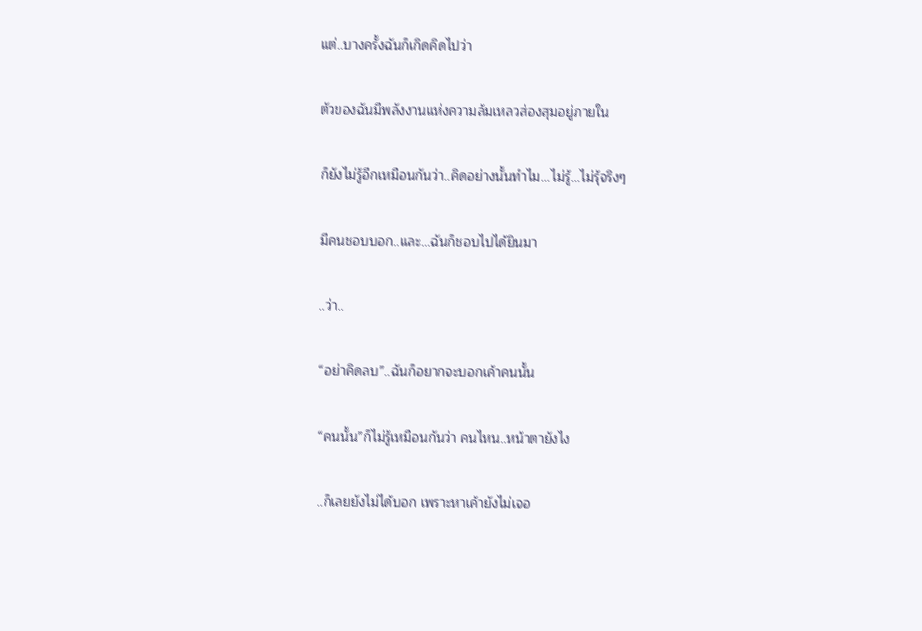แต่..บางครั้งฉันก็เกิดคิดไปว่า

ตัวของฉันมีพลังงานแห่งความล้มเหลวส่องสุมอยู่ภายใน

ก็ยังไม่รู้อีกเหมือนกันว่า..คิดอย่างนั้นทำไม...ไม่รู้...ไม่รุ้จริงๆ

มีคนชอบบอก..และ...ฉันก็ชอบไปได้ยินมา

..ว่า..

“อย่าคิดลบ”..ฉันก็อยากจะบอกเค้าคนนั้น

“คนนั้น”ก็ไม่รู้เหมือนกันว่า คนไหน..หน้าตายังไง

..ก็เลยยังไม่ได้บอก เพราะหาเค้ายังไม่เจอ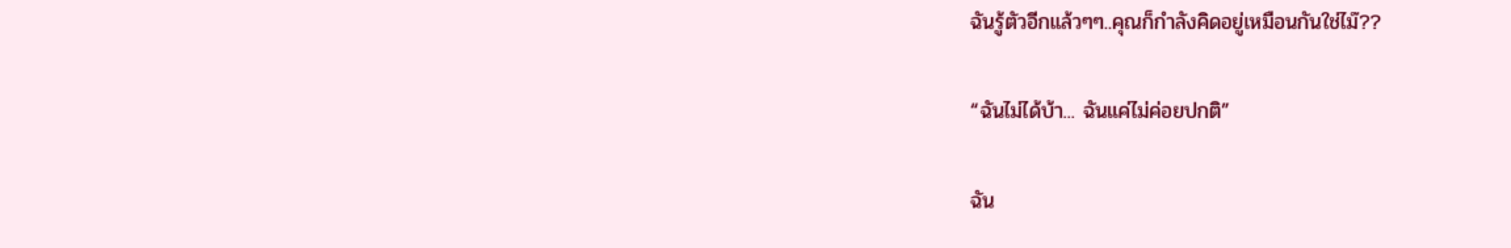ฉันรู้ตัวอีกแล้วๆๆ..คุณก็กำลังคิดอยู่เหมือนกันใช่ไม๊??

“ฉันไม่ได้บ้า... ฉันแค่ไม่ค่อยปกติ”

ฉัน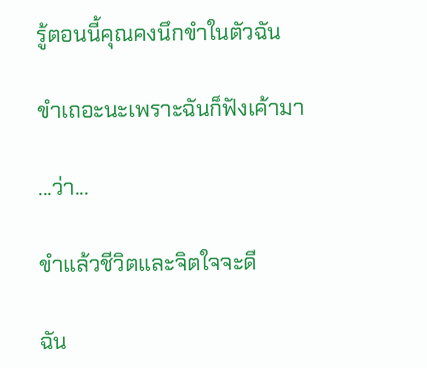รู้ตอนนี้คุณคงนึกขำในตัวฉัน

ขำเถอะนะเพราะฉันก็ฟังเค้ามา

...ว่า...

ขำแล้วชีวิตและจิตใจจะดี

ฉัน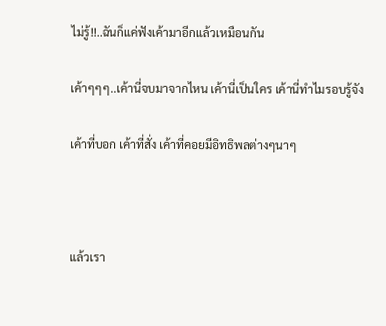ไม่รู้!!..ฉันก็แค่ฟังเค้ามาอีกแล้วเหมือนกัน

เค้าๆๆๆ..เค้านี่จบมาจากไหน เค้านี่เป็นใคร เค้านี่ทำไมรอบรู้จัง

เค้าที่บอก เค้าที่สั่ง เค้าที่คอยมีอิทธิพลต่างๆนาๆ



แล้วเรา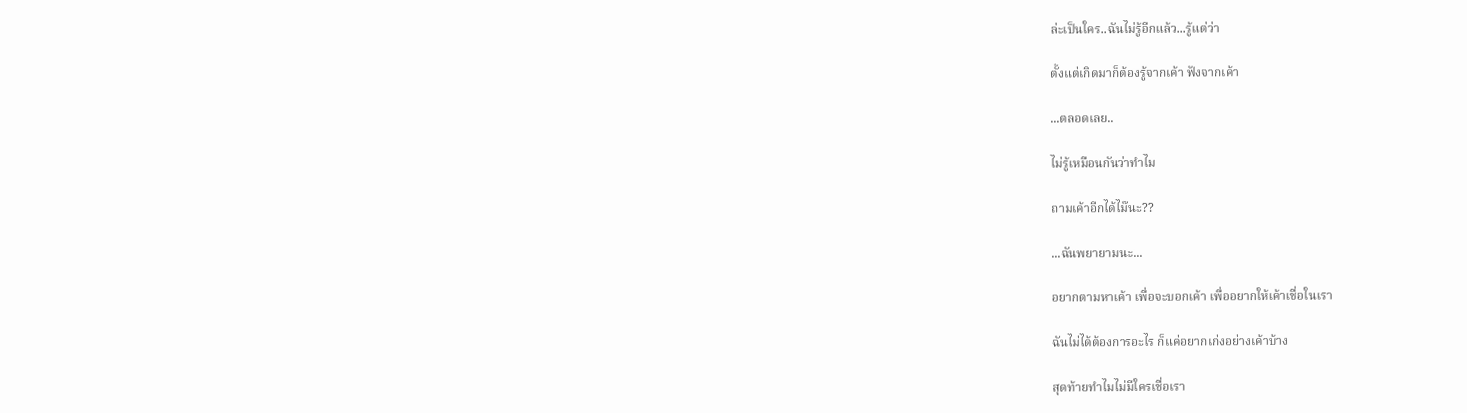ล่ะเป็นใคร..ฉันไม่รู้อีกแล้ว...รู้แต่ว่า

ตั้งแต่เกิดมาก็ต้องรู้จากเค้า ฟังจากเค้า

...ตลอดเลย..

ไม่รู้เหมือนกันว่าทำไม

ถามเค้าอีกได้ไม๊นะ??

...ฉันพยายามนะ...

อยากตามหาเค้า เพื่อจะบอกเค้า เพื่ออยากให้เค้าเชื่อในเรา

ฉันไม่ได้ต้องการอะไร ก็แค่อยากเก่งอย่างเค้าบ้าง

สุดท้ายทำไมไม่มีใครเชื่อเรา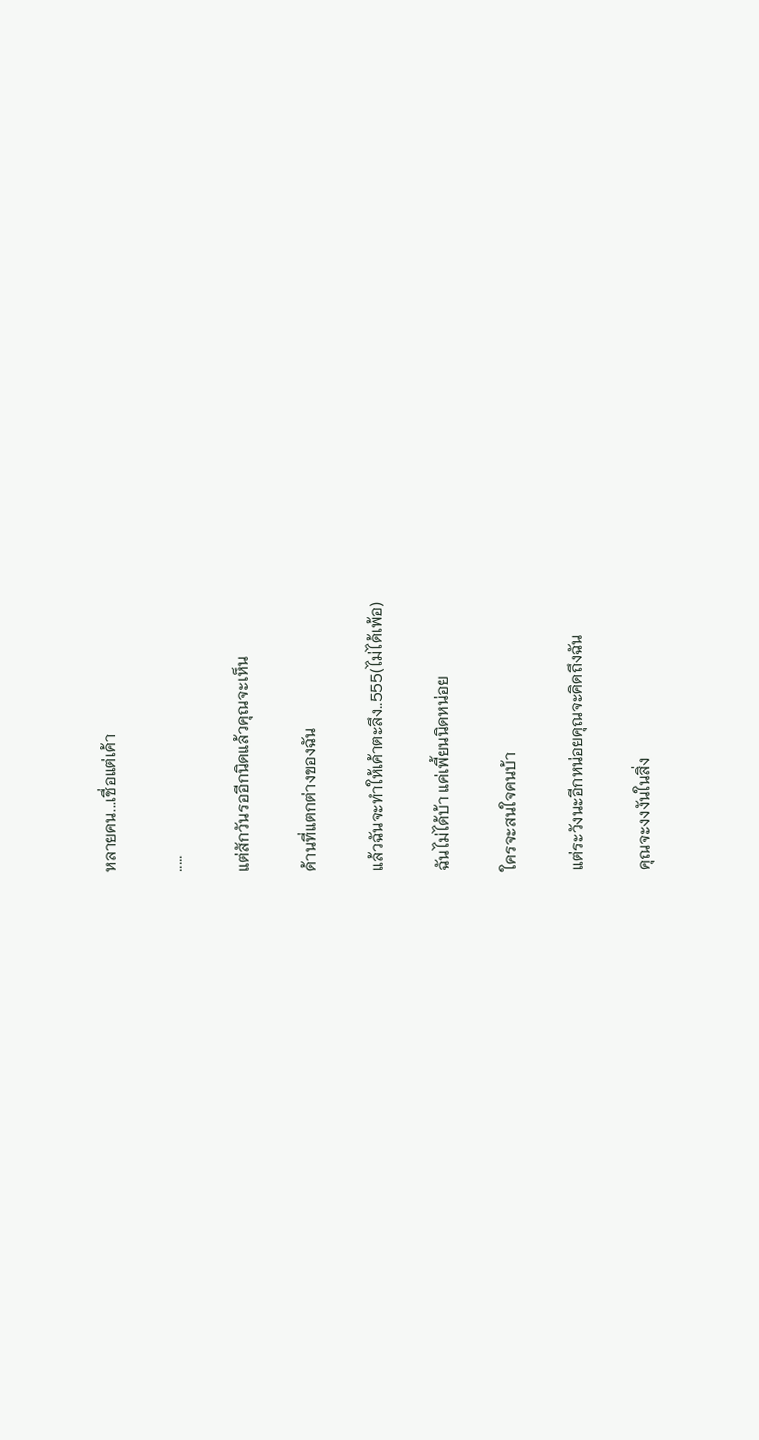หลายคน...เชื่อแต่เค้า

.....

แต่สักวันรออีกนิดแล้วคุณจะเห็น

ด้านที่แตกต่างของฉัน

แล้วฉันจะทำให้เค้าตะลึง..555(ไม่ได้เพ้อ)

ฉันไม่ได้บ้า แค่เพี้ยนนิดหน่อย

ใครจะสนใจคนบ้า

แต่ระวังนะอีกหน่อยคุณจะคิดถึงฉัน

คุณจะงงงันในสิ่ง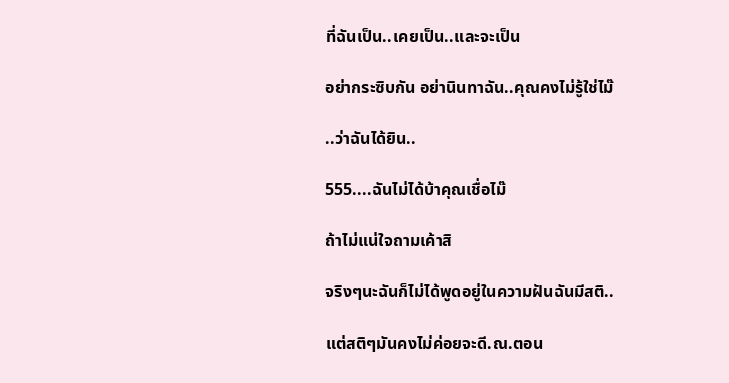ที่ฉันเป็น..เคยเป็น..และจะเป็น

อย่ากระซิบกัน อย่านินทาฉัน..คุณคงไม่รู้ใช่ไม๊

..ว่าฉันได้ยิน..

555....ฉันไม่ได้บ้าคุณเชื่อไม๊

ถ้าไม่แน่ใจถามเค้าสิ

จริงๆนะฉันก็ไม่ได้พูดอยู่ในความฝันฉันมีสติ..

แต่สติๆมันคงไม่ค่อยจะดี.ณ.ตอน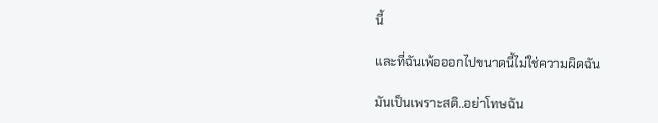นี้

และที่ฉันเพ้อออกไปขนาดนี้ไม่ใช่ความผิดฉัน

มันเป็นเพราะสติ..อย่าโทษฉัน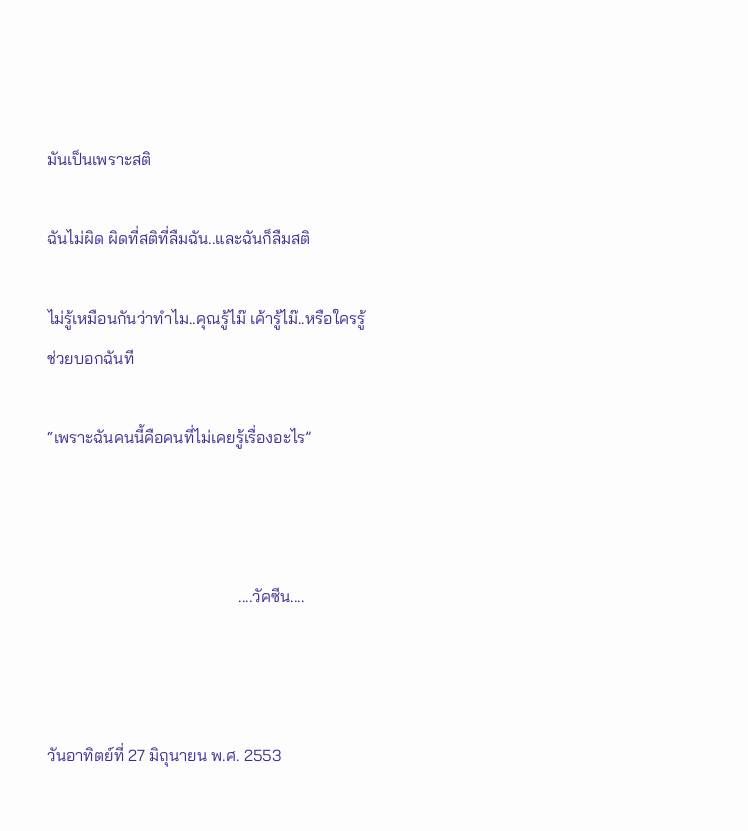มันเป็นเพราะสติ

ฉันไม่ผิด ผิดที่สติที่ลืมฉัน..และฉันก็ลืมสติ

ไม่รู้เหมือนกันว่าทำไม..คุณรู้ไม๊ เค้ารู้ไม๊..หรือใครรู้ช่วยบอกฉันที

“เพราะฉันคนนี้คือคนที่ไม่เคยรู้เรื่องอะไร”



                                              ....วัคซีน....



วันอาทิตย์ที่ 27 มิถุนายน พ.ศ. 2553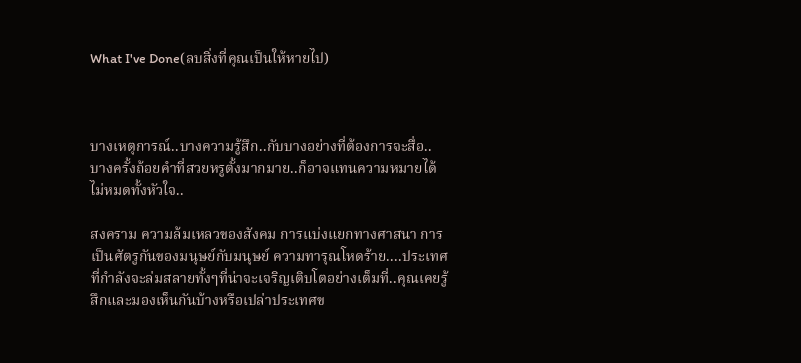What I've Done(ลบสิ่งที่คุณเป็นให้หายไป)



บางเหตุการณ์..บางความรู้สึก..กับบางอย่างที่ต้องการจะสื่อ..
บางครั้งถ้อยคำที่สวยหรูตั้งมากมาย..ก็อาจแทนความหมายได้ไม่หมดทั้งหัวใจ..

สงคราม ความล้มเหลวของสังคม การแบ่งแยกทางศาสนา การเป็นศัตรูกันของมนุษย์กับมนุษย์ ความทารุณโหดร้าย....ประเทศที่กำลังจะล่มสลายทั้งๆที่น่าจะเจริญเติบโตอย่างเต็มที่..คุณเคยรู้สึกและมองเห็นกันบ้างหรือเปล่าประเทศข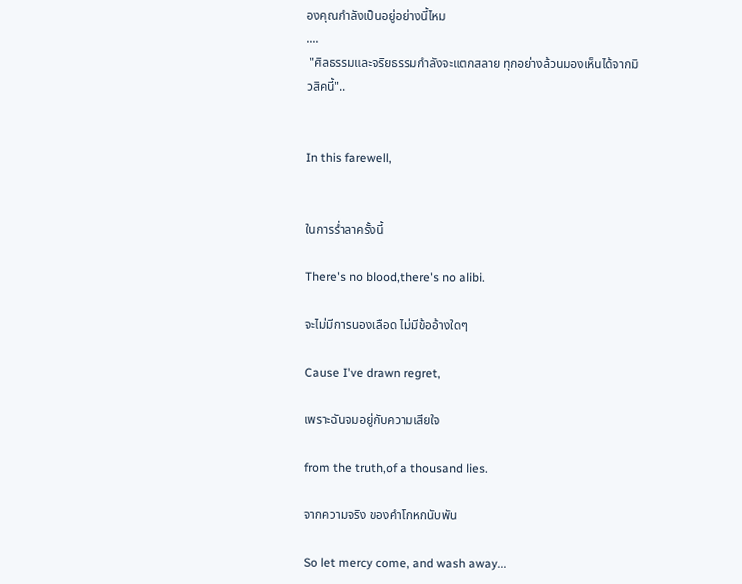องคุณกำลังเป็นอยู่อย่างนี้ไหม
....
 "ศิลธรรมและจริยธรรมกำลังจะแตกสลาย ทุกอย่างล้วนมองเห็นได้จากมิวสิคนี้"..


In this farewell,


ในการร่ำลาครั้งนี้

There's no blood,there's no alibi.

จะไม่มีการนองเลือด ไม่มีข้ออ้างใดๆ

Cause I've drawn regret,

เพราะฉันจมอยู่กับความเสียใจ

from the truth,of a thousand lies.

จากความจริง ของคำโกหกนับพัน

So let mercy come, and wash away...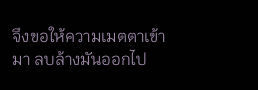จึงขอให้ความเมตตาเข้ามา ลบล้างมันออกไป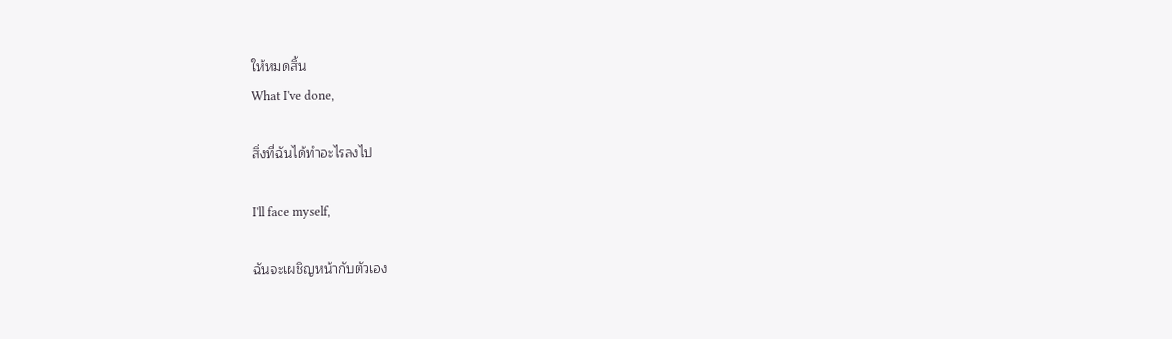ให้หมดสิ้น
What I've done,

สิ่งที่ฉันได้ทำอะไรลงไป

I'll face myself,

ฉันจะเผชิญหน้ากับตัวเอง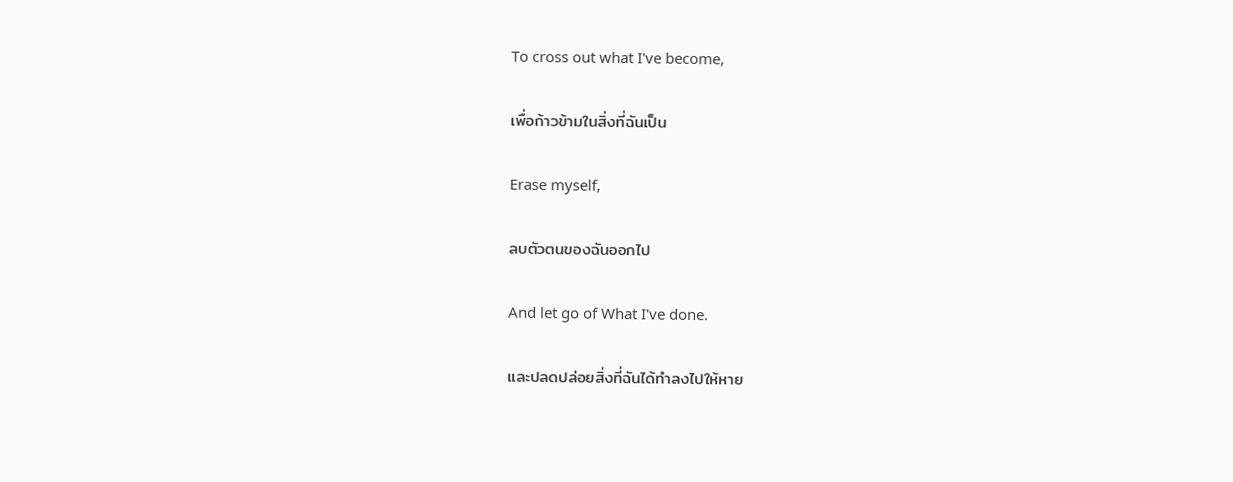To cross out what I've become,

เพื่อก้าวข้ามในสิ่งที่ฉันเป็น

Erase myself,

ลบตัวตนของฉันออกไป

And let go of What I've done.

และปลดปล่อยสิ่งที่ฉันได้ทำลงไปให้หาย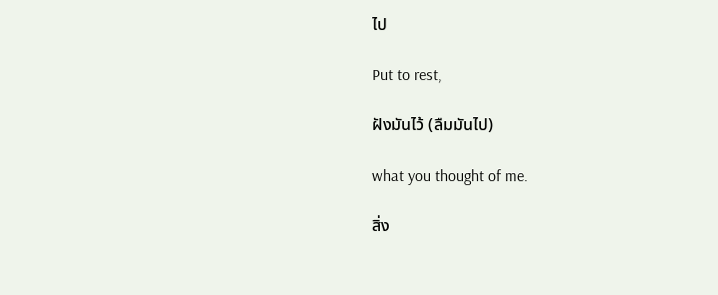ไป

Put to rest,

ฝังมันไว้ (ลืมมันไป)

what you thought of me.

สิ่ง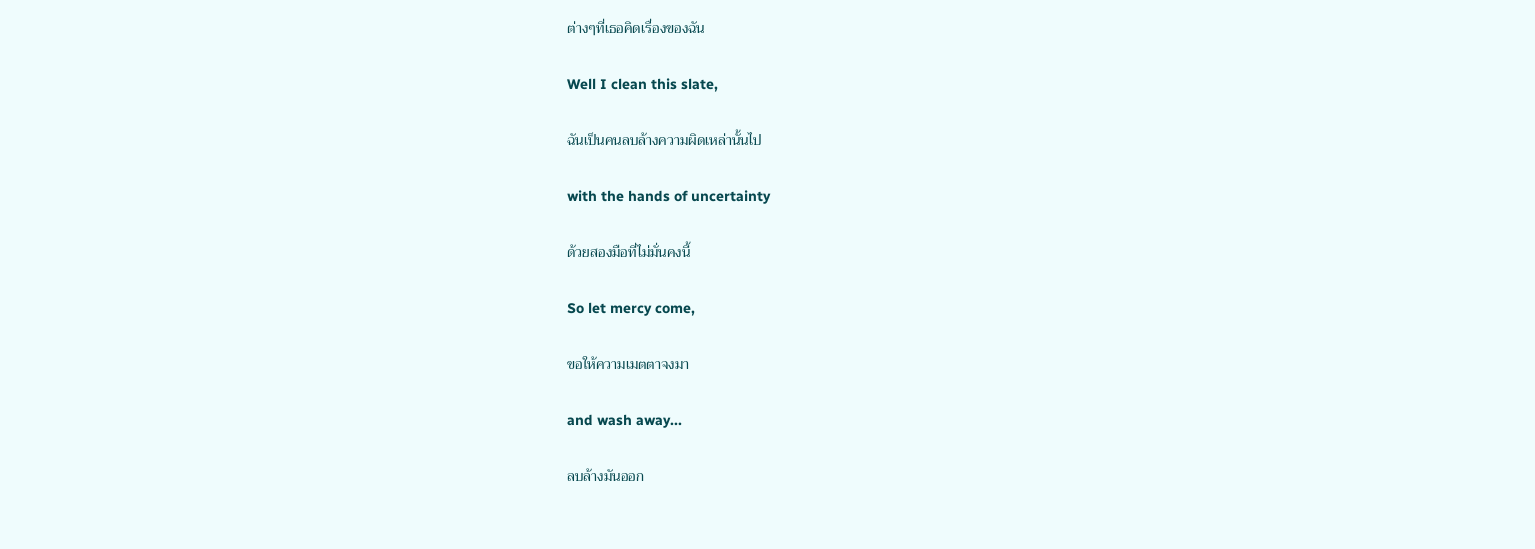ต่างๆที่เธอคิดเรื่องของฉัน

Well I clean this slate,

ฉันเป็นคนลบล้างความผิดเหล่านั้นไป

with the hands of uncertainty

ด้วยสองมือที่ไม่มั่นคงนี้

So let mercy come,

ขอให้ความเมตตาจงมา

and wash away...

ลบล้างมันออก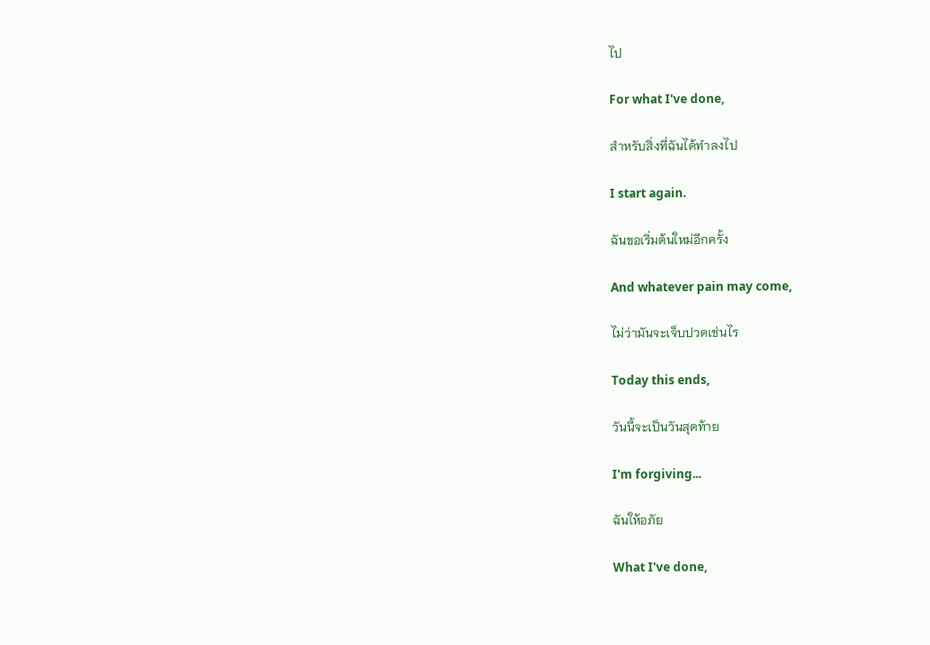ไป

For what I've done,

สำหรับสิ่งที่ฉันได้ทำลงไป

I start again.

ฉันขอเริ่มต้นใหม่อีกครั้ง

And whatever pain may come,

ไม่ว่ามันจะเจ็บปวดเช่นไร

Today this ends,

วันนี้จะเป็นวันสุดท้าย

I'm forgiving...

ฉันให้อภัย

What I've done,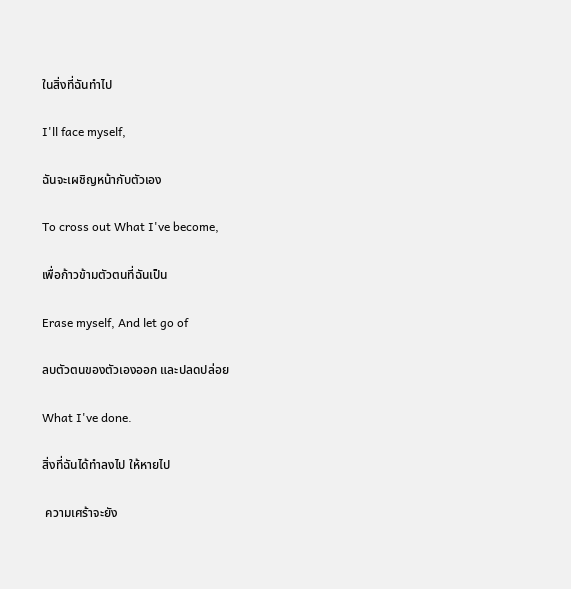ในสิ่งที่ฉันทำไป

I'll face myself,

ฉันจะเผชิญหน้ากับตัวเอง

To cross out What I've become,

เพื่อก้าวข้ามตัวตนที่ฉันเป็น

Erase myself, And let go of

ลบตัวตนของตัวเองออก และปลดปล่อย

What I've done.

สิ่งที่ฉันได้ทำลงไป ให้หายไป

 ความเศร้าจะยัง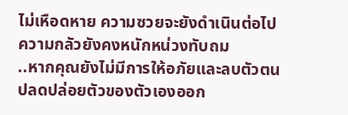ไม่เหือดหาย ความซวยจะยังดำเนินต่อไป ความกลัวยังคงหนักหน่วงทับถม
..หากคุณยังไม่มีการให้อภัยและลบตัวตนปลดปล่อยตัวของตัวเองออก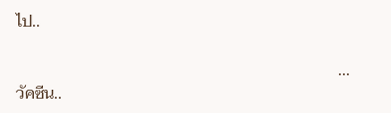ไป..

                                                                              ...วัคซีน..